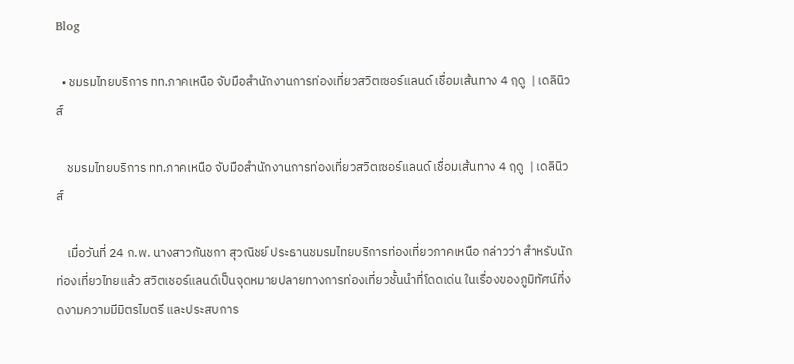Blog

  • ชมรมไทยบริการ ทท.ภาคเหนือ จับมือสำนักงานการท่องเที่ยวสวิตเซอร์แลนด์ เชื่อมเส้นทาง 4 ฤดู  | เดลินิวส์

    ชมรมไทยบริการ ทท.ภาคเหนือ จับมือสำนักงานการท่องเที่ยวสวิตเซอร์แลนด์ เชื่อมเส้นทาง 4 ฤดู  | เดลินิวส์

    เมื่อวันที่ 24 ก.พ. นางสาวกันชกา สุวณิชย์ ประธานชมรมไทยบริการท่องเที่ยวภาคเหนือ กล่าวว่า สำหรับนักท่องเที่ยวไทยแล้ว สวิตเชอร์แลนด์เป็นจุดหมายปลายทางการท่องเที่ยวชั้นนำที่โดดเด่น ในเรื่องของภูมิทัศน์ที่งดงามความมีมิตรไมตรี และประสบการ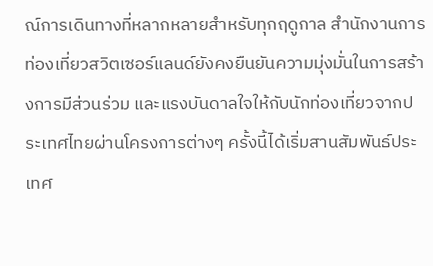ณ์การเดินทางที่หลากหลายสำหรับทุกฤดูกาล สำนักงานการท่องเที่ยวสวิตเซอร์แลนด์ยังคงยืนยันความมุ่งมั่นในการสร้างการมีส่วนร่วม และแรงบันดาลใจให้กับนักท่องเที่ยวจากประเทศไทยผ่านโครงการต่างๆ ครั้งนี้ได้เริ่มสานสัมพันธ์ประเทศ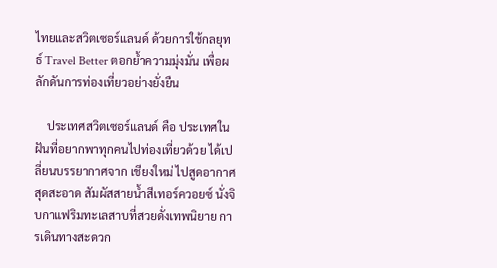ไทยและสวิตเซอร์แลนด์ ด้วยการใช้กลยุทธ์ Travel Better ตอกย้ำความมุ่งมั่น เพื่อผลักดันการท่องเที่ยวอย่างยั่งยืน

    ประเทศสวิตเซอร์แลนด์ คือ ประเทศในฝันที่อยากพาทุกคนไปท่องเที่ยวด้วย ได้เปลี่ยนบรรยากาศจาก เชียงใหม่ ไปสูดอากาศสุดสะอาด สัมผัสสายน้ำสีเทอร์ควอยซ์ นั่งจิบกาแฟริมทะเลสาบที่สวยดั่งเทพนิยาย การเดินทางสะดวก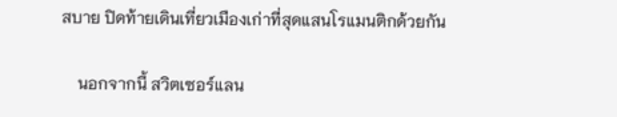สบาย ปิดท้ายเดินเที่ยวเมืองเก่าที่สุดแสนโรแมนติกด้วยกัน

    นอกจากนี้ สวิตเซอร์แลน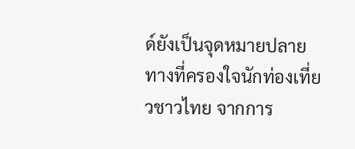ด์ยังเป็นจุดหมายปลายทางที่ครองใจนักท่องเที่ยวชาวไทย จากการ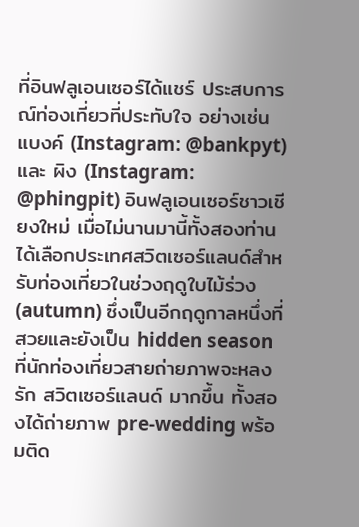ที่อินฟลูเอนเซอร์ได้แชร์ ประสบการณ์ท่องเที่ยวที่ประทับใจ อย่างเช่น แบงค์ (Instagram: @bankpyt) และ ผิง (Instagram: @phingpit) อินฟลูเอนเซอร์ชาวเชียงใหม่ เมื่อไม่นานมานี้ทั้งสองท่านได้เลือกประเทศสวิตเซอร์แลนด์สำหรับท่องเที่ยวในช่วงฤดูใบไม้ร่วง (autumn) ซึ่งเป็นอีกฤดูกาลหนึ่งที่สวยและยังเป็น hidden season ที่นักท่องเที่ยวสายถ่ายภาพจะหลงรัก สวิตเซอร์แลนด์ มากขึ้น ทั้งสองได้ถ่ายภาพ pre-wedding พร้อมติด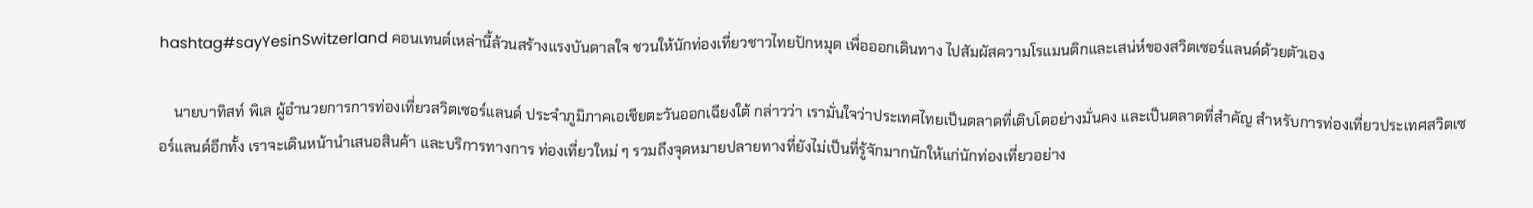hashtag#sayYesinSwitzerland คอนเทนต์เหล่านี้ล้วนสร้างแรงบันดาลใจ ชวนให้นักท่องเที่ยวชาวไทยปักหมุด เพื่อออกเดินทาง ไปสัมผัสความโรแมนติกและเสน่ห์ของสวิตเซอร์แลนด์ด้วยตัวเอง

    นายบาทิสท์ พิเล ผู้อำนวยการการท่องเที่ยวสวิตเซอร์แลนด์ ประจำภูมิภาคเอเชียตะวันออกเฉียงใต้ กล่าวว่า เรามั่นใจว่าประเทศไทยเป็นตลาดที่เติบโตอย่างมั่นคง และเป็นตลาดที่สำคัญ สำหรับการท่องเที่ยวประเทศสวิตเซอร์แลนด์อีกทั้ง เราจะเดินหน้านำเสนอสินค้า และบริการทางการ ท่องเที่ยวใหม่ ๆ รวมถึงจุดหมายปลายทางที่ยังไม่เป็นที่รู้จักมากนักให้แก่นักท่องเที่ยวอย่าง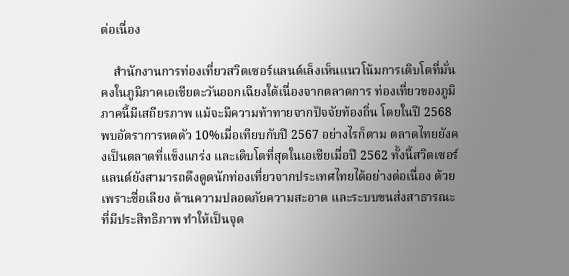ต่อเนื่อง

    สำนักงานการท่องเที่ยวสวิตเซอร์แลนด์เล็งเห็นแนวโน้มการเติบโตที่มั่นคงในภูมิภาคเอเชียตะวันออกเฉียงใต้เนื่องจากตลาดการ ท่องเที่ยวของภูมิภาคนี้มีเสถียรภาพ แม้จะมีความท้าทายจากปัจจัยท้องถิ่น โดยในปี 2568 พบอัตราการหดตัว 10%เมื่อเทียบกับปี 2567 อย่างไรก็ตาม ตลาดไทยยังคงเป็นตลาดที่แข็งแกร่ง และเดิบโตที่สุดในเอเชียเมื่อปี 2562 ทั้งนี้สวิตเซอร์แลนด์ยังสามารถดึงดูดนักท่องเที่ยวจากประเทศไทยได้อย่างต่อเนื่อง ด้วยเพราะชื่อเลียง ด้านความปลอดภัยความสะอาด และระบบขนส่งสาธารณะที่มีประสิทธิภาพ ทำให้เป็นจุด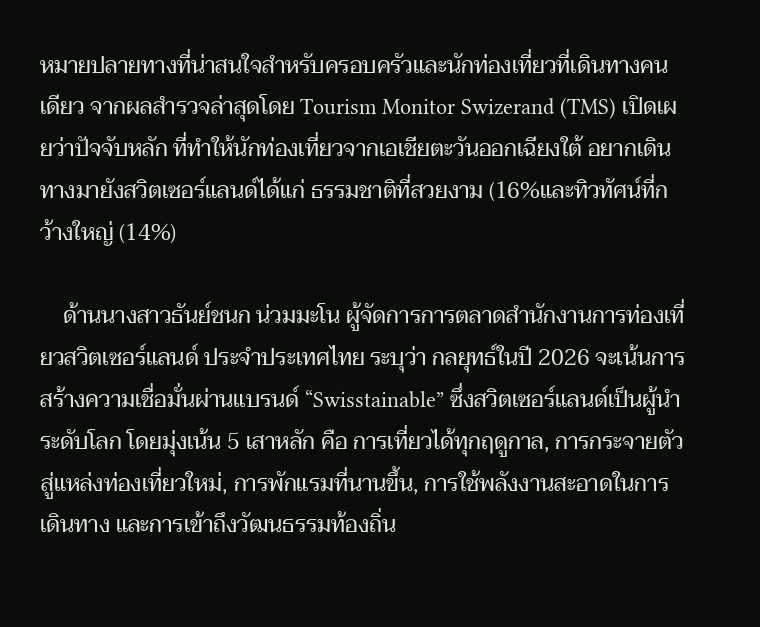หมายปลายทางที่น่าสนใจสำหรับครอบครัวและนักท่องเที่ยวที่เดินทางคนเดียว จากผลสำรวจล่าสุดโดย Tourism Monitor Swizerand (TMS) เปิดเผยว่าปัจจับหลัก ที่ทำให้นักท่องเที่ยวจากเอเชียตะวันออกเฉียงใต้ อยากเดินทางมายังสวิตเซอร์แลนด์ได้แก่ ธรรมชาติที่สวยงาม (16%และทิวทัศน์ที่กว้างใหญ่ (14%)

    ด้านนางสาวธันย์ชนก น่วมมะโน ผู้จัดการการตลาดสำนักงานการท่องเที่ยวสวิตเซอร์แลนด์ ประจำประเทศไทย ระบุว่า กลยุทธ์ในปี 2026 จะเน้นการสร้างความเชื่อมั่นผ่านแบรนด์ “Swisstainable” ซึ่งสวิตเซอร์แลนด์เป็นผู้นำระดับโลก โดยมุ่งเน้น 5 เสาหลัก คือ การเที่ยวได้ทุกฤดูกาล, การกระจายตัวสู่แหล่งท่องเที่ยวใหม่, การพักแรมที่นานขึ้น, การใช้พลังงานสะอาดในการเดินทาง และการเข้าถึงวัฒนธรรมท้องถิ่น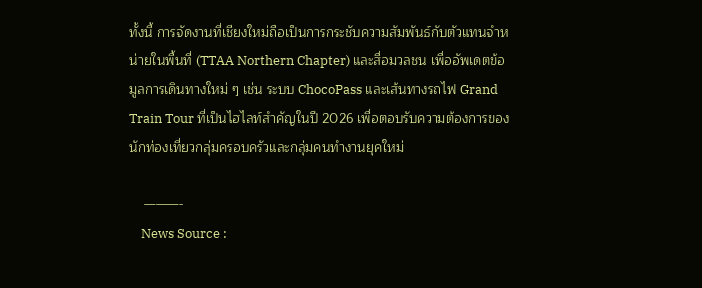ทั้งนี้ การจัดงานที่เชียงใหม่ถือเป็นการกระชับความสัมพันธ์กับตัวแทนจำหน่ายในพื้นที่ (TTAA Northern Chapter) และสื่อมวลชน เพื่ออัพเดตข้อมูลการเดินทางใหม่ ๆ เช่น ระบบ ChocoPass และเส้นทางรถไฟ Grand Train Tour ที่เป็นไฮไลท์สำคัญในปี 2026 เพื่อตอบรับความต้องการของนักท่องเที่ยวกลุ่มครอบครัวและกลุ่มคนทำงานยุคใหม่

    ———-
    News Source :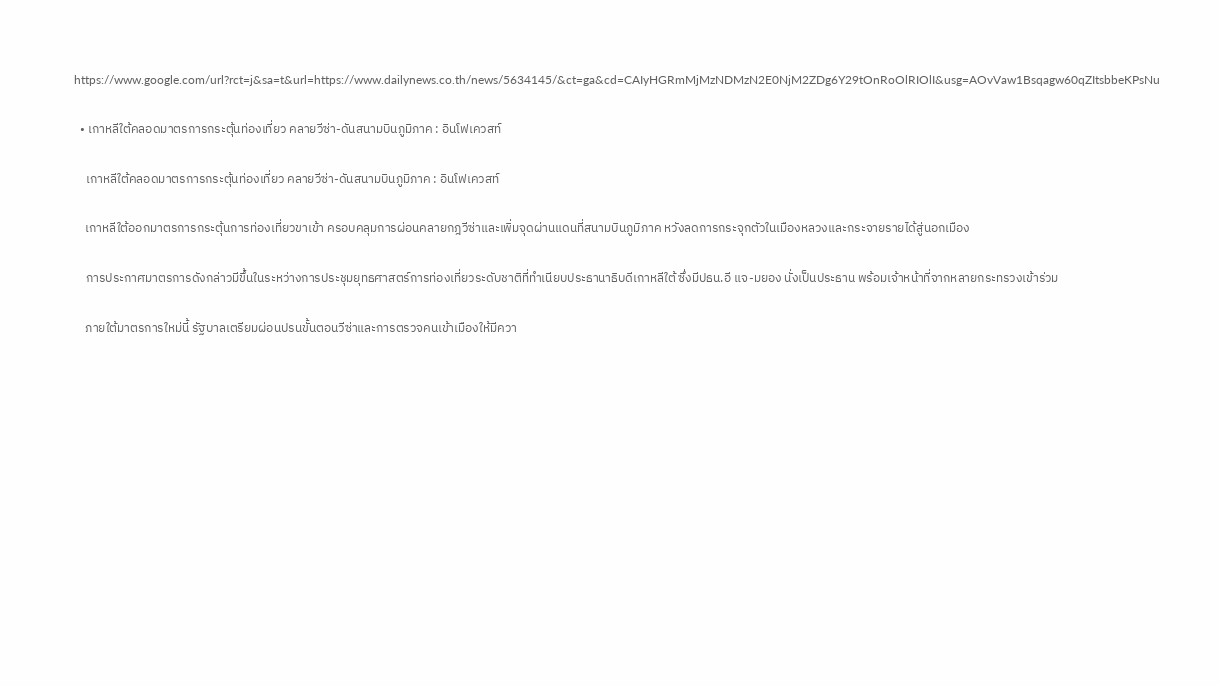https://www.google.com/url?rct=j&sa=t&url=https://www.dailynews.co.th/news/5634145/&ct=ga&cd=CAIyHGRmMjMzNDMzN2E0NjM2ZDg6Y29tOnRoOlRIOlI&usg=AOvVaw1Bsqagw60qZItsbbeKPsNu

  • เกาหลีใต้คลอดมาตรการกระตุ้นท่องเที่ยว คลายวีซ่า-ดันสนามบินภูมิภาค : อินโฟเควสท์

    เกาหลีใต้คลอดมาตรการกระตุ้นท่องเที่ยว คลายวีซ่า-ดันสนามบินภูมิภาค : อินโฟเควสท์

    เกาหลีใต้ออกมาตรการกระตุ้นการท่องเที่ยวขาเข้า ครอบคลุมการผ่อนคลายกฎวีซ่าและเพิ่มจุดผ่านแดนที่สนามบินภูมิภาค หวังลดการกระจุกตัวในเมืองหลวงและกระจายรายได้สู่นอกเมือง

    การประกาศมาตรการดังกล่าวมีขึ้นในระหว่างการประชุมยุทธศาสตร์การท่องเที่ยวระดับชาติที่ทำเนียบประธานาธิบดีเกาหลีใต้ ซึ่งมีปธน.อี แจ-มยอง นั่งเป็นประธาน พร้อมเจ้าหน้าที่จากหลายกระทรวงเข้าร่วม

    ภายใต้มาตรการใหม่นี้ รัฐบาลเตรียมผ่อนปรนขั้นตอนวีซ่าและการตรวจคนเข้าเมืองให้มีควา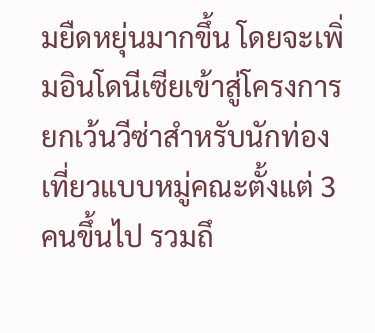มยืดหยุ่นมากขึ้น โดยจะเพิ่มอินโดนีเซียเข้าสู่โครงการยกเว้นวีซ่าสำหรับนักท่องเที่ยวแบบหมู่คณะตั้งแต่ 3 คนขึ้นไป รวมถึ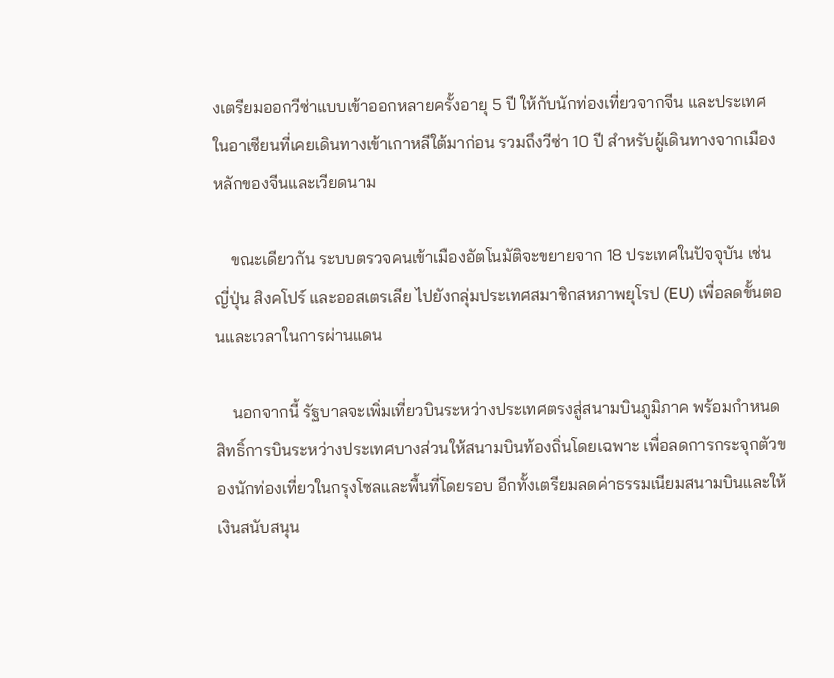งเตรียมออกวีซ่าแบบเข้าออกหลายครั้งอายุ 5 ปี ให้กับนักท่องเที่ยวจากจีน และประเทศในอาเซียนที่เคยเดินทางเข้าเกาหลีใต้มาก่อน รวมถึงวีซ่า 10 ปี สำหรับผู้เดินทางจากเมืองหลักของจีนและเวียดนาม

    ขณะเดียวกัน ระบบตรวจคนเข้าเมืองอัตโนมัติจะขยายจาก 18 ประเทศในปัจจุบัน เช่น ญี่ปุ่น สิงคโปร์ และออสเตรเลีย ไปยังกลุ่มประเทศสมาชิกสหภาพยุโรป (EU) เพื่อลดขั้นตอนและเวลาในการผ่านแดน

    นอกจากนี้ รัฐบาลจะเพิ่มเที่ยวบินระหว่างประเทศตรงสู่สนามบินภูมิภาค พร้อมกำหนดสิทธิ์การบินระหว่างประเทศบางส่วนให้สนามบินท้องถิ่นโดยเฉพาะ เพื่อลดการกระจุกตัวของนักท่องเที่ยวในกรุงโซลและพื้นที่โดยรอบ อีกทั้งเตรียมลดค่าธรรมเนียมสนามบินและให้เงินสนับสนุน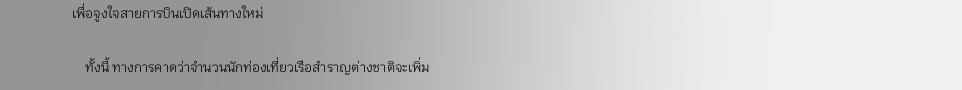เพื่อจูงใจสายการบินเปิดเส้นทางใหม่

    ทั้งนี้ ทางการคาดว่าจำนวนนักท่องเที่ยวเรือสำราญต่างชาติจะเพิ่ม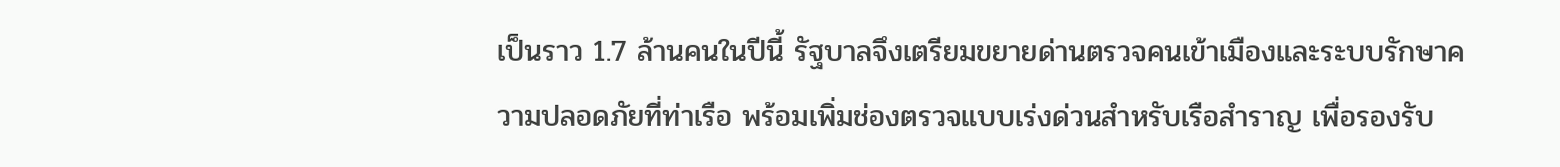เป็นราว 1.7 ล้านคนในปีนี้ รัฐบาลจึงเตรียมขยายด่านตรวจคนเข้าเมืองและระบบรักษาความปลอดภัยที่ท่าเรือ พร้อมเพิ่มช่องตรวจแบบเร่งด่วนสำหรับเรือสำราญ เพื่อรองรับ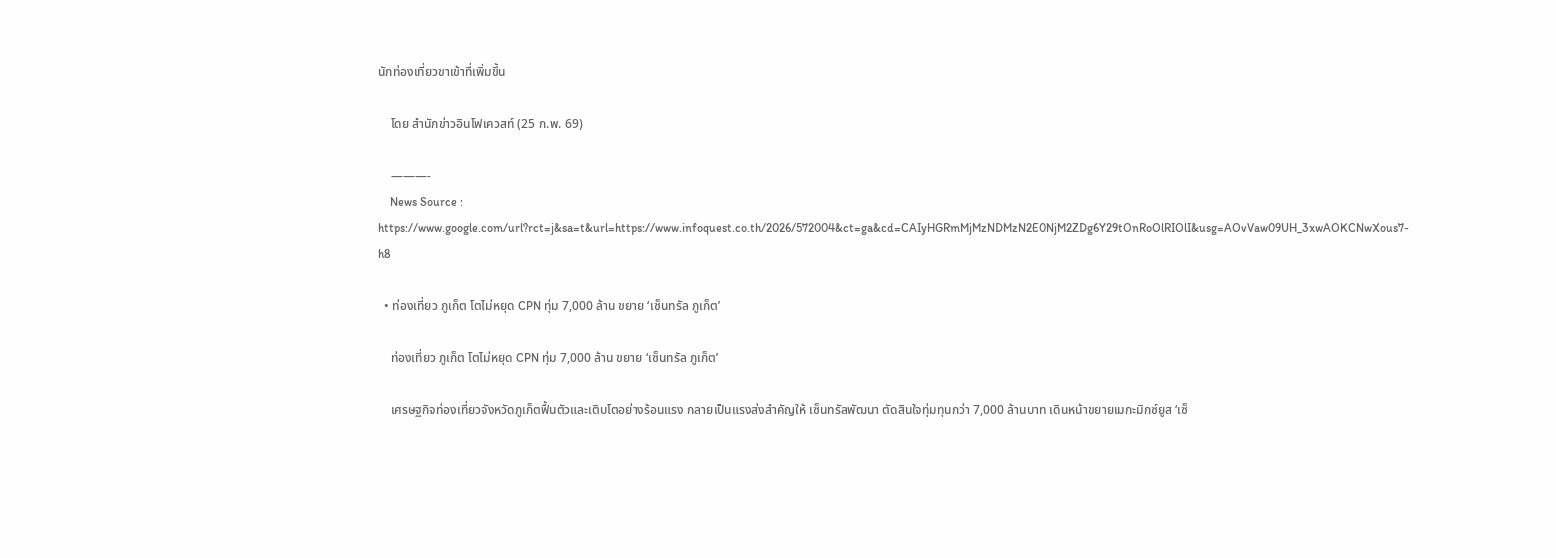นักท่องเที่ยวขาเข้าที่เพิ่มขึ้น

    โดย สำนักข่าวอินโฟเควสท์ (25 ก.พ. 69)

    ———-
    News Source : https://www.google.com/url?rct=j&sa=t&url=https://www.infoquest.co.th/2026/572004&ct=ga&cd=CAIyHGRmMjMzNDMzN2E0NjM2ZDg6Y29tOnRoOlRIOlI&usg=AOvVaw09UH_3xwAOKCNwXous7-h8

  • ท่องเที่ยว ภูเก็ต โตไม่หยุด CPN ทุ่ม 7,000 ล้าน ขยาย ‘เซ็นทรัล ภูเก็ต’

    ท่องเที่ยว ภูเก็ต โตไม่หยุด CPN ทุ่ม 7,000 ล้าน ขยาย ‘เซ็นทรัล ภูเก็ต’

    เศรษฐกิจท่องเที่ยวจังหวัดภูเก็ตฟื้นตัวและเติบโตอย่างร้อนแรง กลายเป็นแรงส่งสำคัญให้ เซ็นทรัลพัฒนา ตัดสินใจทุ่มทุนกว่า 7,000 ล้านบาท เดินหน้าขยายเมกะมิกซ์ยูส ‘เซ็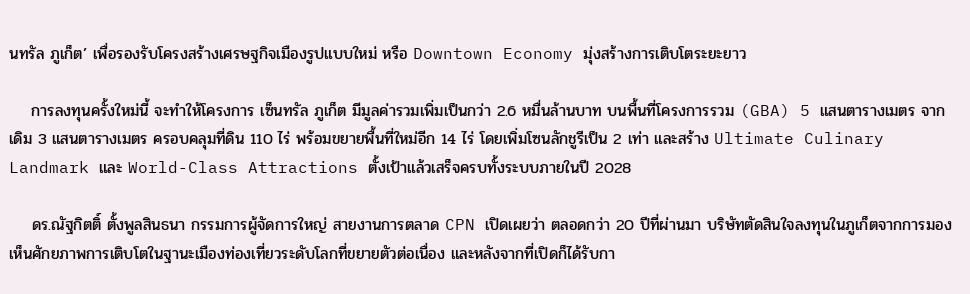นทรัล ภูเก็ต’ เพื่อรองรับโครงสร้างเศรษฐกิจเมืองรูปแบบใหม่ หรือ Downtown Economy มุ่งสร้างการเติบโตระยะยาว

    การลงทุนครั้งใหม่นี้ จะทำให้โครงการ เซ็นทรัล ภูเก็ต มีมูลค่ารวมเพิ่มเป็นกว่า 2.6 หมื่นล้านบาท บนพื้นที่โครงการรวม (GBA) 5 แสนตารางเมตร จากเดิม 3 แสนตารางเมตร ครอบคลุมที่ดิน 110 ไร่ พร้อมขยายพื้นที่ใหม่อีก 14 ไร่ โดยเพิ่มโซนลักชูรีเป็น 2 เท่า และสร้าง Ultimate Culinary Landmark และ World-Class Attractions ตั้งเป้าแล้วเสร็จครบทั้งระบบภายในปี 2028

    ดร.ณัฐกิตติ์ ตั้งพูลสินธนา กรรมการผู้จัดการใหญ่ สายงานการตลาด CPN เปิดเผยว่า ตลอดกว่า 20 ปีที่ผ่านมา บริษัทตัดสินใจลงทุนในภูเก็ตจากการมองเห็นศักยภาพการเติบโตในฐานะเมืองท่องเที่ยวระดับโลกที่ขยายตัวต่อเนื่อง และหลังจากที่เปิดก็ได้รับกา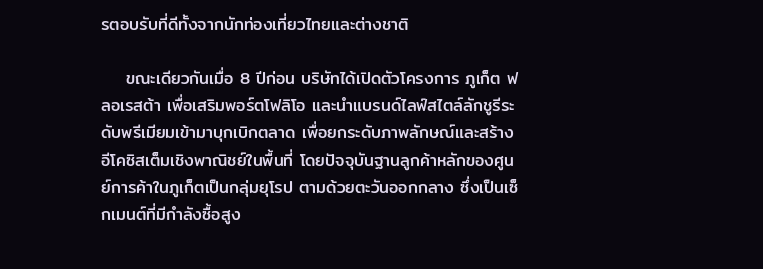รตอบรับที่ดีทั้งจากนักท่องเที่ยวไทยและต่างชาติ

    ขณะเดียวกันเมื่อ 8 ปีก่อน บริษัทได้เปิดตัวโครงการ ภูเก็ต ฟลอเรสต้า เพื่อเสริมพอร์ตโฟลิโอ และนำแบรนด์ไลฟ์สไตล์ลักชูรีระดับพรีเมียมเข้ามาบุกเบิกตลาด เพื่อยกระดับภาพลักษณ์และสร้างอีโคซิสเต็มเชิงพาณิชย์ในพื้นที่ โดยปัจจุบันฐานลูกค้าหลักของศูนย์การค้าในภูเก็ตเป็นกลุ่มยุโรป ตามด้วยตะวันออกกลาง ซึ่งเป็นเซ็กเมนต์ที่มีกำลังซื้อสูง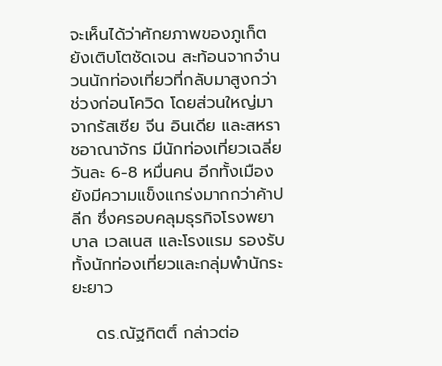จะเห็นได้ว่าศักยภาพของภูเก็ตยังเติบโตชัดเจน สะท้อนจากจำนวนนักท่องเที่ยวที่กลับมาสูงกว่าช่วงก่อนโควิด โดยส่วนใหญ่มาจากรัสเซีย จีน อินเดีย และสหราชอาณาจักร มีนักท่องเที่ยวเฉลี่ยวันละ 6-8 หมื่นคน อีกทั้งเมืองยังมีความแข็งแกร่งมากกว่าค้าปลีก ซึ่งครอบคลุมธุรกิจโรงพยาบาล เวลเนส และโรงแรม รองรับทั้งนักท่องเที่ยวและกลุ่มพำนักระยะยาว

    ดร.ณัฐกิตติ์ กล่าวต่อ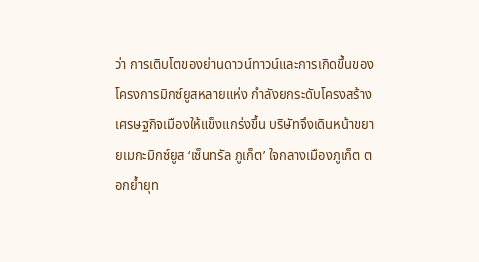ว่า การเติบโตของย่านดาวน์ทาวน์และการเกิดขึ้นของโครงการมิกซ์ยูสหลายแห่ง กำลังยกระดับโครงสร้างเศรษฐกิจเมืองให้แข็งแกร่งขึ้น บริษัทจึงเดินหน้าขยายเมกะมิกซ์ยูส ‘เซ็นทรัล ภูเก็ต’ ใจกลางเมืองภูเก็ต ตอกย้ำยุท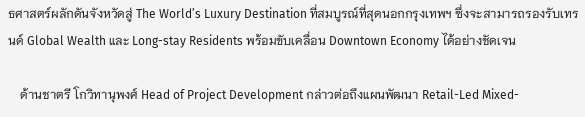ธศาสตร์ผลักดันจังหวัดสู่ The World’s Luxury Destination ที่สมบูรณ์ที่สุดนอกกรุงเทพฯ ซึ่งจะสามารถรองรับเทรนด์ Global Wealth และ Long-stay Residents พร้อมขับเคลื่อน Downtown Economy ได้อย่างชัดเจน

    ด้านชาตรี โกวิทานุพงศ์ Head of Project Development กล่าวต่อถึงแผนพัฒนา Retail-Led Mixed-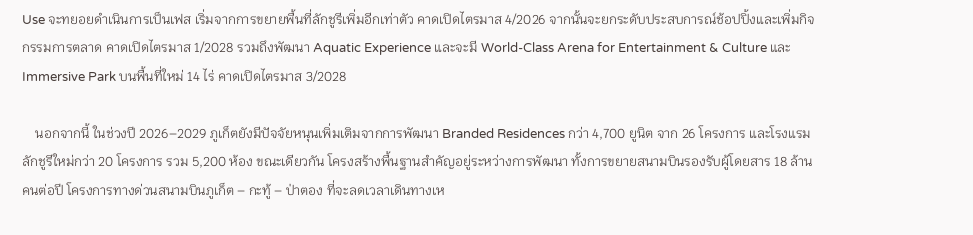Use จะทยอยดำเนินการเป็นเฟส เริ่มจากการขยายพื้นที่ลักชูรีเพิ่มอีกเท่าตัว คาดเปิดไตรมาส 4/2026 จากนั้นจะยกระดับประสบการณ์ช้อปปิ้งและเพิ่มกิจกรรมการตลาด คาดเปิดไตรมาส 1/2028 รวมถึงพัฒนา Aquatic Experience และจะมี World-Class Arena for Entertainment & Culture และ Immersive Park บนพื้นที่ใหม่ 14 ไร่ คาดเปิดไตรมาส 3/2028

    นอกจากนี้ ในช่วงปี 2026–2029 ภูเก็ตยังมีปัจจัยหนุนเพิ่มเติมจากการพัฒนา Branded Residences กว่า 4,700 ยูนิต จาก 26 โครงการ และโรงแรมลักชูรีใหม่กว่า 20 โครงการ รวม 5,200 ห้อง ขณะเดียวกัน โครงสร้างพื้นฐานสำคัญอยู่ระหว่างการพัฒนา ทั้งการขยายสนามบินรองรับผู้โดยสาร 18 ล้านคนต่อปี โครงการทางด่วนสนามบินภูเก็ต – กะทู้ – ป่าตอง ที่จะลดเวลาเดินทางเห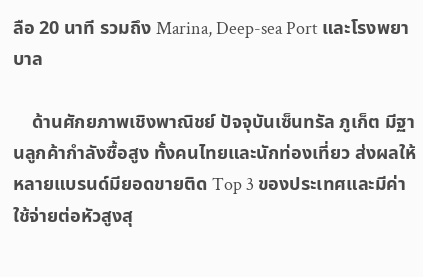ลือ 20 นาที รวมถึง Marina, Deep-sea Port และโรงพยาบาล

    ด้านศักยภาพเชิงพาณิชย์ ปัจจุบันเซ็นทรัล ภูเก็ต มีฐานลูกค้ากำลังซื้อสูง ทั้งคนไทยและนักท่องเที่ยว ส่งผลให้หลายแบรนด์มียอดขายติด Top 3 ของประเทศและมีค่าใช้จ่ายต่อหัวสูงสุ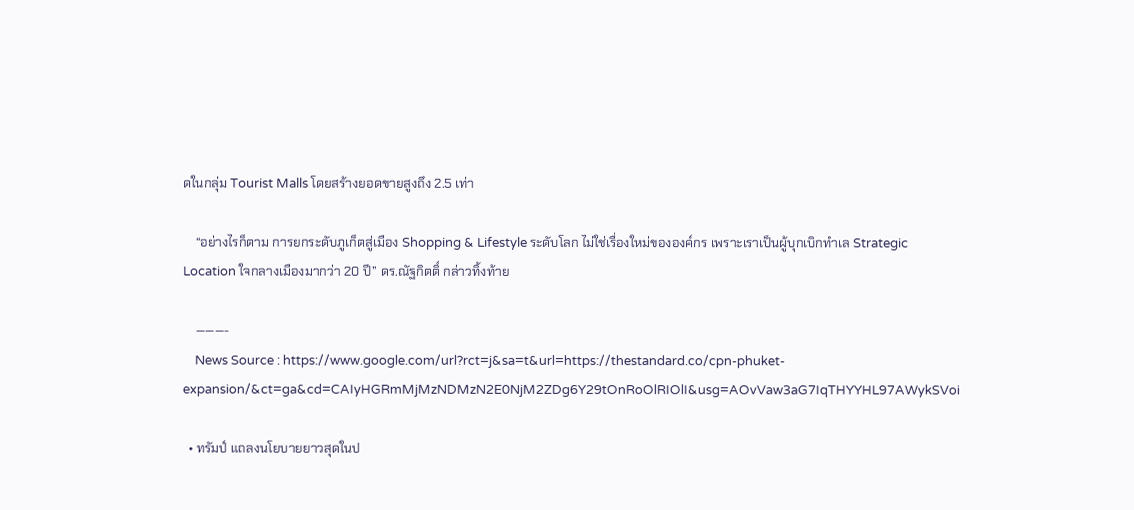ดในกลุ่ม Tourist Malls โดยสร้างยอดขายสูงถึง 2.5 เท่า

    “อย่างไรก็ตาม การยกระดับภูเก็ตสู่เมือง Shopping & Lifestyle ระดับโลก ไม่ใช่เรื่องใหม่ขององค์กร เพราะเราเป็นผู้บุกเบิกทำเล Strategic Location ใจกลางเมืองมากว่า 20 ปี” ดร.ณัฐกิตติ์ กล่าวทิ้งท้าย

    ———-
    News Source : https://www.google.com/url?rct=j&sa=t&url=https://thestandard.co/cpn-phuket-expansion/&ct=ga&cd=CAIyHGRmMjMzNDMzN2E0NjM2ZDg6Y29tOnRoOlRIOlI&usg=AOvVaw3aG7IqTHYYHL97AWykSVoi

  • ทรัมป์ แถลงนโยบายยาวสุดในป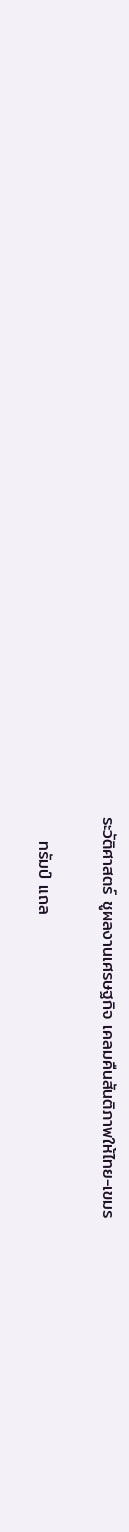ระวัติศาสตร์ ชูผลงานเศรษฐกิจ เคลมคืนสันติภาพให้ไทย-เขมร

    ทรัมป์ แถล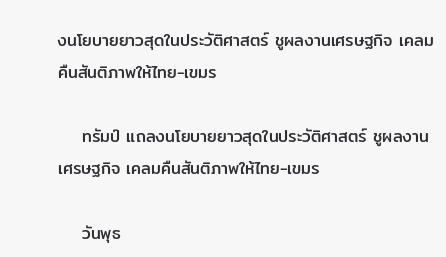งนโยบายยาวสุดในประวัติศาสตร์ ชูผลงานเศรษฐกิจ เคลมคืนสันติภาพให้ไทย-เขมร

    ทรัมป์ แถลงนโยบายยาวสุดในประวัติศาสตร์ ชูผลงานเศรษฐกิจ เคลมคืนสันติภาพให้ไทย-เขมร

    วันพุธ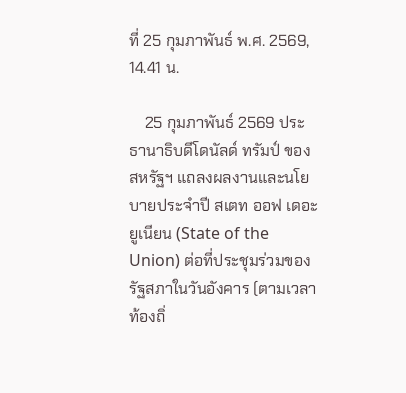ที่ 25 กุมภาพันธ์ พ.ศ. 2569, 14.41 น.

    25 กุมภาพันธ์ 2569 ประธานาธิบดีโดนัลด์ ทรัมป์ ของสหรัฐฯ แถลงผลงานและนโยบายประจำปี สเตท ออฟ เดอะ ยูเนียน (State of the Union) ต่อที่ประชุมร่วมของรัฐสภาในวันอังคาร (ตามเวลาท้องถิ่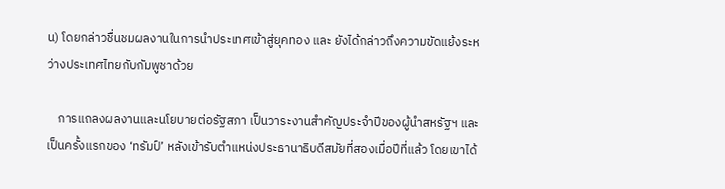น) โดยกล่าวชื่นชมผลงานในการนำประเทศเข้าสู่ยุคทอง และ ยังได้กล่าวถึงความขัดแย้งระหว่างประเทศไทยกับกัมพูชาด้วย

    การแถลงผลงานและนโยบายต่อรัฐสภา เป็นวาระงานสำคัญประจำปีของผู้นำสหรัฐฯ และเป็นครั้งแรกของ ‘ทรัมป์’ หลังเข้ารับตำแหน่งประธานาธิบดีสมัยที่สองเมื่อปีที่แล้ว โดยเขาได้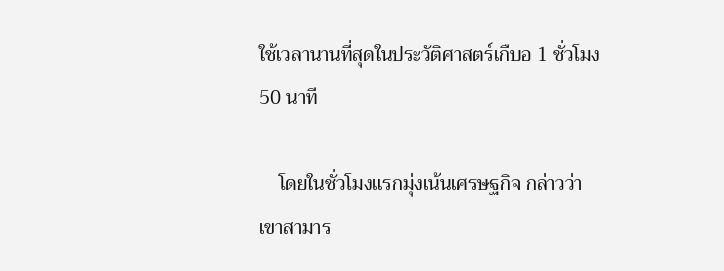ใช้เวลานานที่สุดในประวัติศาสตร์เกืบอ 1 ชั่วโมง 50 นาที

    โดยในชั่วโมงแรกมุ่งเน้นเศรษฐกิจ กล่าวว่าเขาสามาร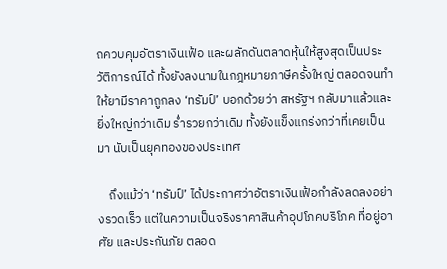ถควบคุมอัตราเงินเฟ้อ และผลักดันตลาดหุ้นให้สูงสุดเป็นประวัติการณ์ได้ ทั้งยังลงนามในกฎหมายภาษีครั้งใหญ่ ตลอดจนทำให้ยามีราคาถูกลง ‘ทรัมป์’ บอกด้วยว่า สหรัฐฯ กลับมาแล้วและยิ่งใหญ่กว่าเดิม ร่ำรวยกว่าเดิม ทั้งยังแข็งแกร่งกว่าที่เคยเป็นมา นับเป็นยุคทองของประเทศ

    ถึงแม้ว่า ‘ทรัมป์’ ได้ประกาศว่าอัตราเงินเฟ้อกำลังลดลงอย่างรวดเร็ว แต่ในความเป็นจริงราคาสินค้าอุปโภคบริโภค ที่อยู่อาศัย และประกันภัย ตลอด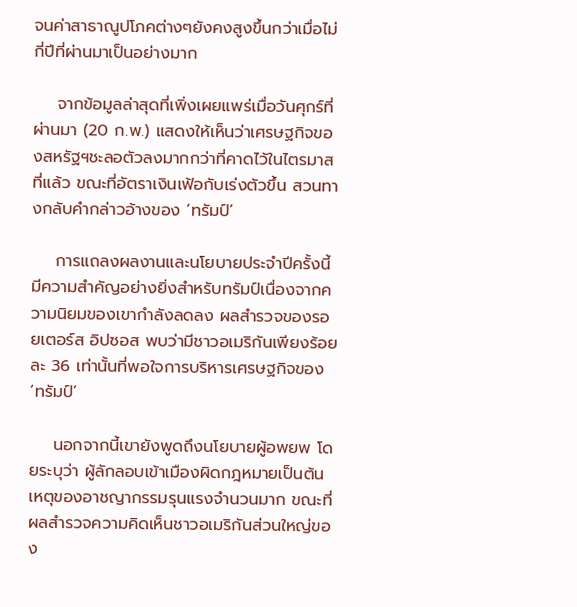จนค่าสาธาณูปโภคต่างๆยังคงสูงขึ้นกว่าเมื่อไม่กี่ปีที่ผ่านมาเป็นอย่างมาก

    จากข้อมูลล่าสุดที่เพิ่งเผยแพร่เมื่อวันศุกร์ที่ผ่านมา (20 ก.พ.) แสดงให้เห็นว่าเศรษฐกิจของสหรัฐฯชะลอตัวลงมากกว่าที่คาดไว้ในไตรมาสที่แล้ว ขณะที่อัตราเงินเฟ้อกับเร่งตัวขึ้น สวนทางกลับคำกล่าวอ้างของ ‘ทรัมป์’

    การแถลงผลงานและนโยบายประจำปีครั้งนี้มีความสำคัญอย่างยิ่งสำหรับทรัมป์เนื่องจากความนิยมของเขากำลังลดลง ผลสำรวจของรอยเตอร์ส อิปซอส พบว่ามีชาวอเมริกันเพียงร้อยละ 36 เท่านั้นที่พอใจการบริหารเศรษฐกิจของ ‘ทรัมป์’

    นอกจากนี้เขายังพูดถึงนโยบายผู้อพยพ โดยระบุว่า ผู้ลักลอบเข้าเมืองผิดกฎหมายเป็นต้นเหตุของอาชญากรรมรุนแรงจำนวนมาก ขณะที่ผลสำรวจความคิดเห็นชาวอเมริกันส่วนใหญ่ของ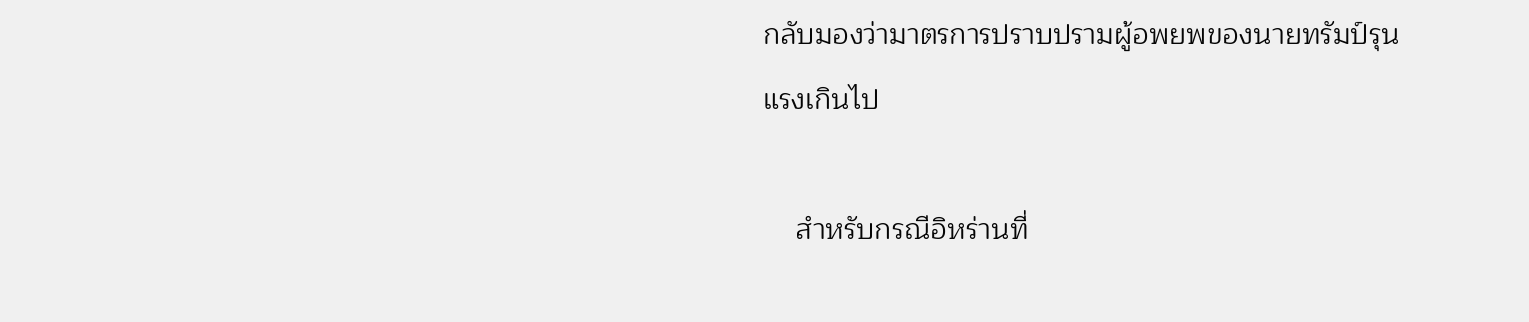กลับมองว่ามาตรการปราบปรามผู้อพยพของนายทรัมป์รุนแรงเกินไป

    สำหรับกรณีอิหร่านที่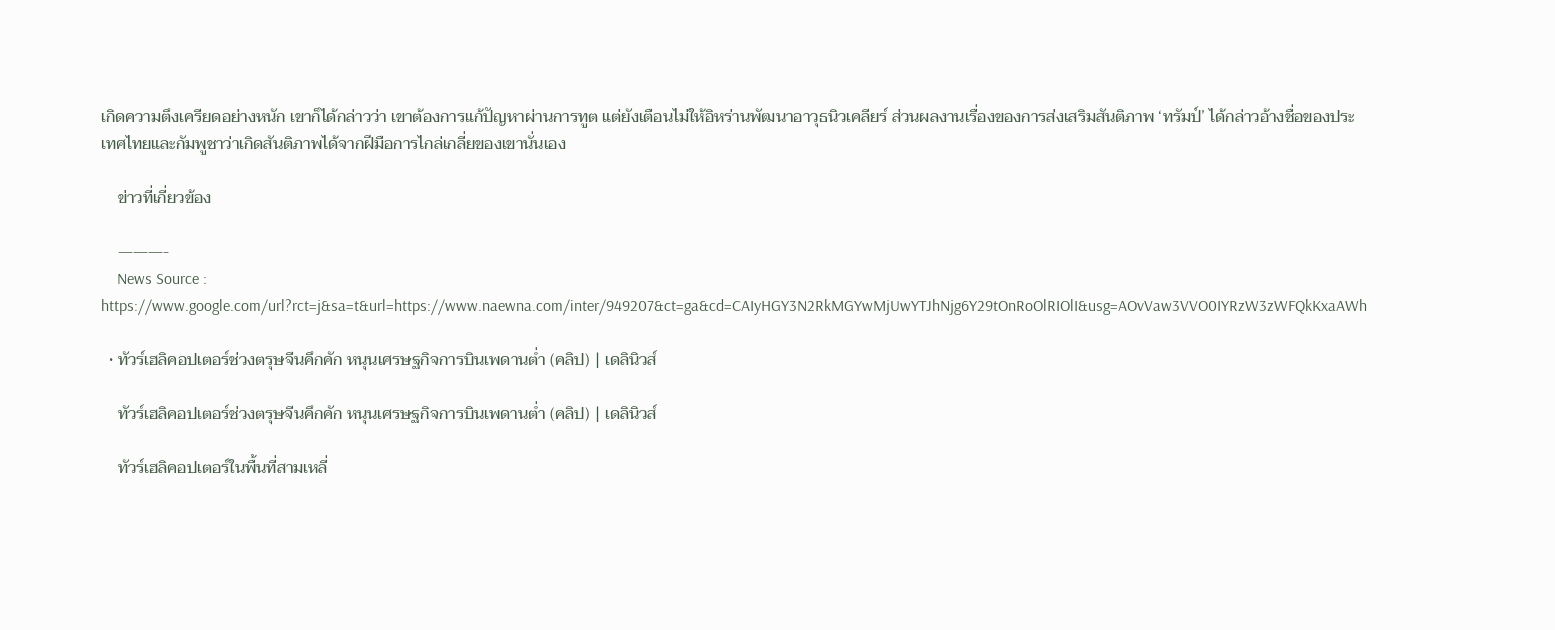เกิดความตึงเครียดอย่างหนัก เขาก็ได้กล่าวว่า เขาต้องการแก้ปัญหาผ่านการทูต แต่ยังเตือนไม่ให้อิหร่านพัฒนาอาวุธนิวเคลียร์ ส่วนผลงานเรื่องของการส่งเสริมสันติภาพ ‘ทรัมป์’ ได้กล่าวอ้างชื่อของประเทศไทยและกัมพูชาว่าเกิดสันติภาพได้จากฝีมือการไกล่เกลี่ยของเขานั่นเอง

    ข่าวที่เกี่ยวข้อง

    ———-
    News Source : https://www.google.com/url?rct=j&sa=t&url=https://www.naewna.com/inter/949207&ct=ga&cd=CAIyHGY3N2RkMGYwMjUwYTJhNjg6Y29tOnRoOlRIOlI&usg=AOvVaw3VVO0IYRzW3zWFQkKxaAWh

  • ทัวร์เฮลิคอปเตอร์ช่วงตรุษจีนคึกคัก หนุนเศรษฐกิจการบินเพดานต่ำ (คลิป) | เดลินิวส์

    ทัวร์เฮลิคอปเตอร์ช่วงตรุษจีนคึกคัก หนุนเศรษฐกิจการบินเพดานต่ำ (คลิป) | เดลินิวส์

    ทัวร์เฮลิคอปเตอร์ในพื้นที่สามเหลี่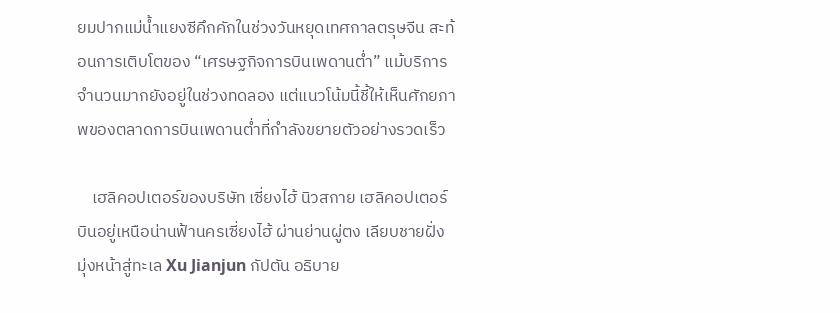ยมปากแม่น้ำแยงซีคึกคักในช่วงวันหยุดเทศกาลตรุษจีน สะท้อนการเติบโตของ “เศรษฐกิจการบินเพดานต่ำ” แม้บริการจำนวนมากยังอยู่ในช่วงทดลอง แต่แนวโน้มนี้ชี้ให้เห็นศักยภาพของตลาดการบินเพดานต่ำที่กำลังขยายตัวอย่างรวดเร็ว

    เฮลิคอปเตอร์ของบริษัท เซี่ยงไฮ้ นิวสกาย เฮลิคอปเตอร์ บินอยู่เหนือน่านฟ้านครเซี่ยงไฮ้ ผ่านย่านผู่ตง เลียบชายฝั่ง มุ่งหน้าสู่ทะเล Xu Jianjun กัปตัน อธิบาย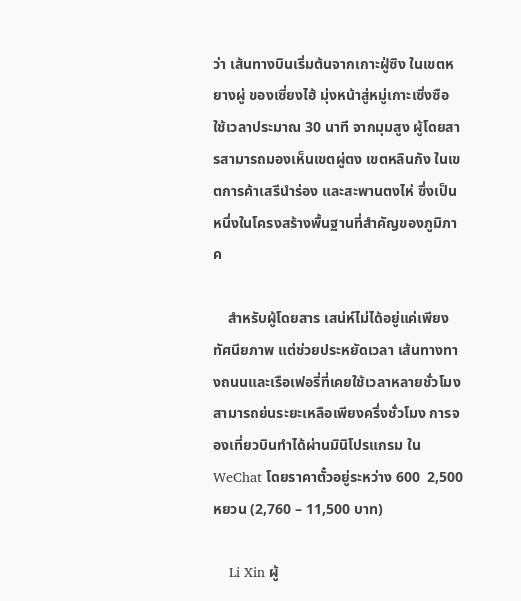ว่า เส้นทางบินเริ่มต้นจากเกาะฝู่ซิง ในเขตหยางผู่ ของเซี่ยงไฮ้ มุ่งหน้าสู่หมู่เกาะเซิ่งซือ ใช้เวลาประมาณ 30 นาที จากมุมสูง ผู้โดยสารสามารถมองเห็นเขตผู่ตง เขตหลินกัง ในเขตการค้าเสรีนำร่อง และสะพานตงไห่ ซึ่งเป็นหนึ่งในโครงสร้างพื้นฐานที่สำคัญของภูมิภาค

    สำหรับผู้โดยสาร เสน่ห์ไม่ได้อยู่แค่เพียงทัศนียภาพ แต่ช่วยประหยัดเวลา เส้นทางทางถนนและเรือเฟอรี่ที่เคยใช้เวลาหลายชั่วโมง สามารถย่นระยะเหลือเพียงครึ่งชั่วโมง การจองเที่ยวบินทำได้ผ่านมินิโปรแกรม ใน WeChat โดยราคาตั๋วอยู่ระหว่าง 600  2,500 หยวน (2,760 – 11,500 บาท)

    Li Xin ผู้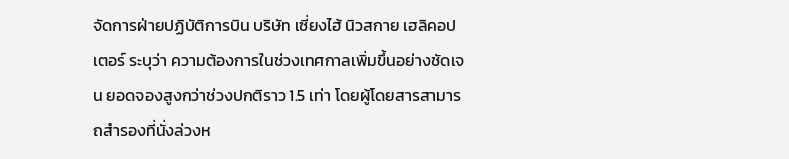จัดการฝ่ายปฏิบัติการบิน บริษัท เซี่ยงไฮ้ นิวสกาย เฮลิคอปเตอร์ ระบุว่า ความต้องการในช่วงเทศกาลเพิ่มขึ้นอย่างชัดเจน ยอดจองสูงกว่าช่วงปกติราว 1.5 เท่า โดยผู้โดยสารสามารถสำรองที่นั่งล่วงห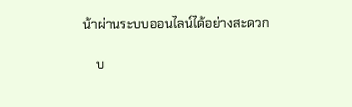น้าผ่านระบบออนไลน์ได้อย่างสะดวก

    บ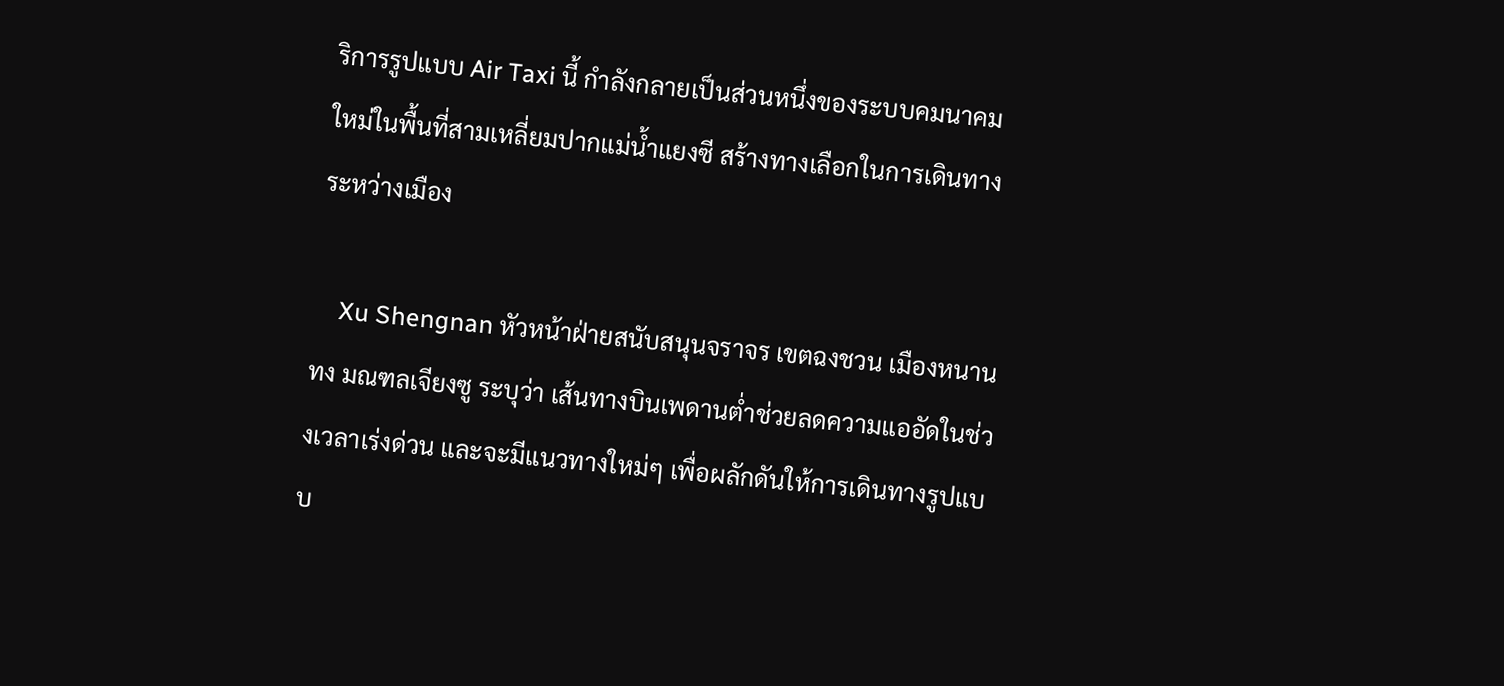ริการรูปแบบ Air Taxi นี้ กำลังกลายเป็นส่วนหนึ่งของระบบคมนาคมใหม่ในพื้นที่สามเหลี่ยมปากแม่น้ำแยงซี สร้างทางเลือกในการเดินทางระหว่างเมือง

    Xu Shengnan หัวหน้าฝ่ายสนับสนุนจราจร เขตฉงชวน เมืองหนานทง มณฑลเจียงซู ระบุว่า เส้นทางบินเพดานต่ำช่วยลดความแออัดในช่วงเวลาเร่งด่วน และจะมีแนวทางใหม่ๆ เพื่อผลักดันให้การเดินทางรูปแบบ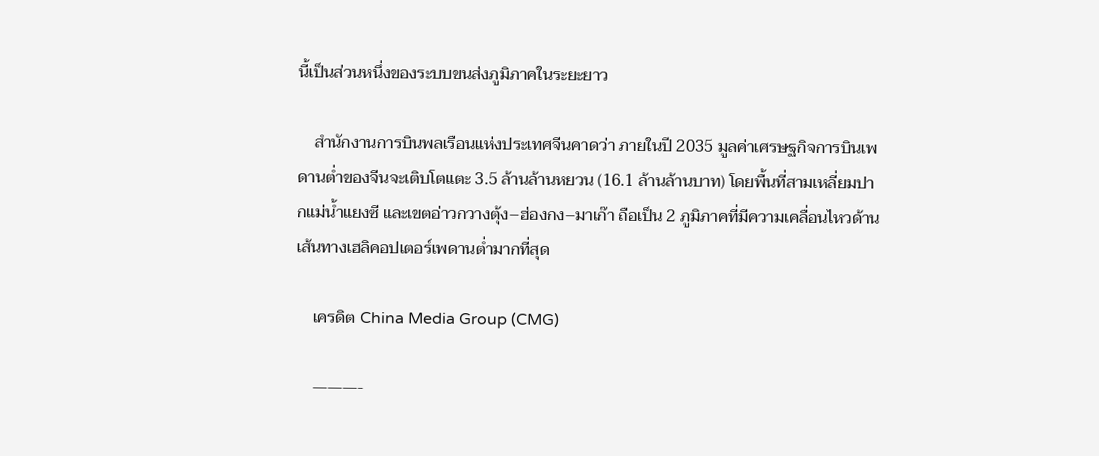นี้เป็นส่วนหนึ่งของระบบขนส่งภูมิภาคในระยะยาว

    สำนักงานการบินพลเรือนแห่งประเทศจีนคาดว่า ภายในปี 2035 มูลค่าเศรษฐกิจการบินเพดานต่ำของจีนจะเติบโตแตะ 3.5 ล้านล้านหยวน (16.1 ล้านล้านบาท) โดยพื้นที่สามเหลี่ยมปากแม่น้ำแยงซี และเขตอ่าวกวางตุ้ง–ฮ่องกง–มาเก๊า ถือเป็น 2 ภูมิภาคที่มีความเคลื่อนไหวด้านเส้นทางเฮลิคอปเตอร์เพดานต่ำมากที่สุด

    เครดิต China Media Group (CMG)

    ———-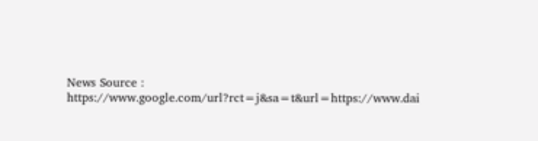News Source : https://www.google.com/url?rct=j&sa=t&url=https://www.dai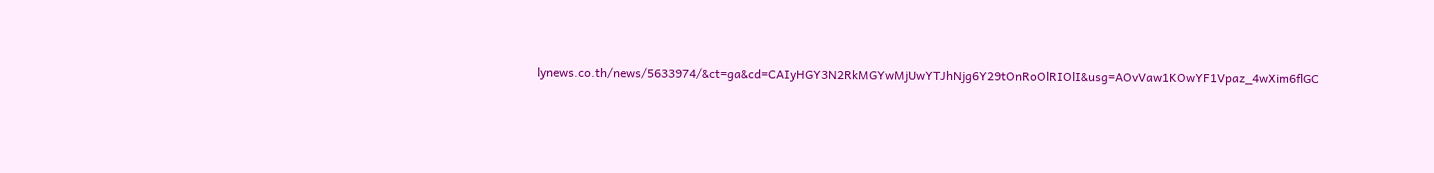lynews.co.th/news/5633974/&ct=ga&cd=CAIyHGY3N2RkMGYwMjUwYTJhNjg6Y29tOnRoOlRIOlI&usg=AOvVaw1KOwYF1Vpaz_4wXim6flGC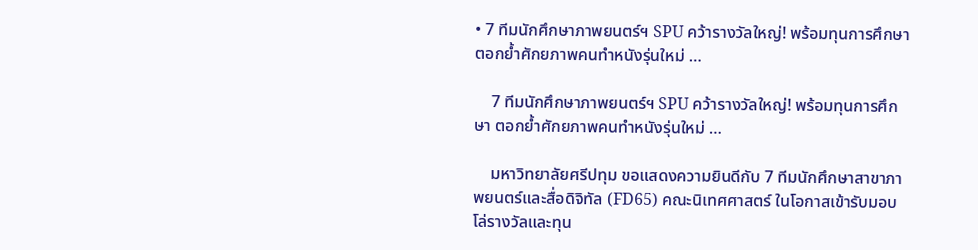• 7 ทีมนักศึกษาภาพยนตร์ฯ SPU คว้ารางวัลใหญ่! พร้อมทุนการศึกษา ตอกย้ำศักยภาพคนทำหนังรุ่นใหม่ …

    7 ทีมนักศึกษาภาพยนตร์ฯ SPU คว้ารางวัลใหญ่! พร้อมทุนการศึกษา ตอกย้ำศักยภาพคนทำหนังรุ่นใหม่ …

    มหาวิทยาลัยศรีปทุม ขอแสดงความยินดีกับ 7 ทีมนักศึกษาสาขาภาพยนตร์และสื่อดิจิทัล (FD65) คณะนิเทศศาสตร์ ในโอกาสเข้ารับมอบโล่รางวัลและทุน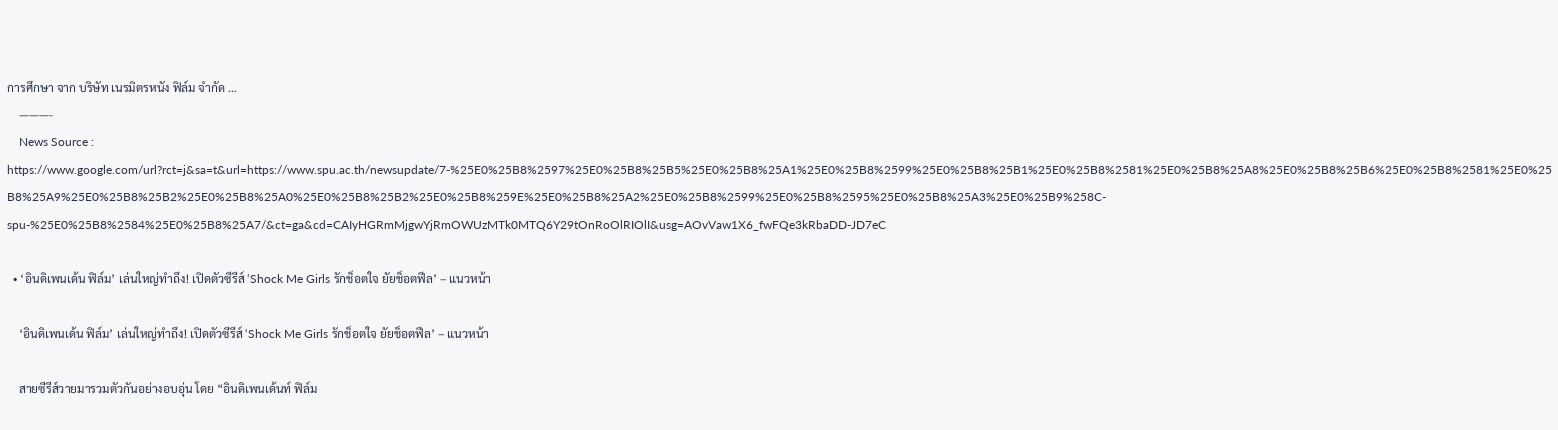การศึกษา จาก บริษัท เนรมิตรหนัง ฟิล์ม จำกัด …
    ———-
    News Source : https://www.google.com/url?rct=j&sa=t&url=https://www.spu.ac.th/newsupdate/7-%25E0%25B8%2597%25E0%25B8%25B5%25E0%25B8%25A1%25E0%25B8%2599%25E0%25B8%25B1%25E0%25B8%2581%25E0%25B8%25A8%25E0%25B8%25B6%25E0%25B8%2581%25E0%25B8%25A9%25E0%25B8%25B2%25E0%25B8%25A0%25E0%25B8%25B2%25E0%25B8%259E%25E0%25B8%25A2%25E0%25B8%2599%25E0%25B8%2595%25E0%25B8%25A3%25E0%25B9%258C-spu-%25E0%25B8%2584%25E0%25B8%25A7/&ct=ga&cd=CAIyHGRmMjgwYjRmOWUzMTk0MTQ6Y29tOnRoOlRIOlI&usg=AOvVaw1X6_fwFQe3kRbaDD-JD7eC

  • ‘อินดิเพนเด้น ฟิล์ม’ เล่นใหญ่ทำถึง! เปิดตัวซีรีส์ ‘Shock Me Girls รักช็อตใจ ยัยช็อตฟีล’ – แนวหน้า

    ‘อินดิเพนเด้น ฟิล์ม’ เล่นใหญ่ทำถึง! เปิดตัวซีรีส์ ‘Shock Me Girls รักช็อตใจ ยัยช็อตฟีล’ – แนวหน้า

    สายซีรีส์วายมารวมตัวกันอย่างอบอุ่น โดย “อินดิเพนเด้นท์ ฟิล์ม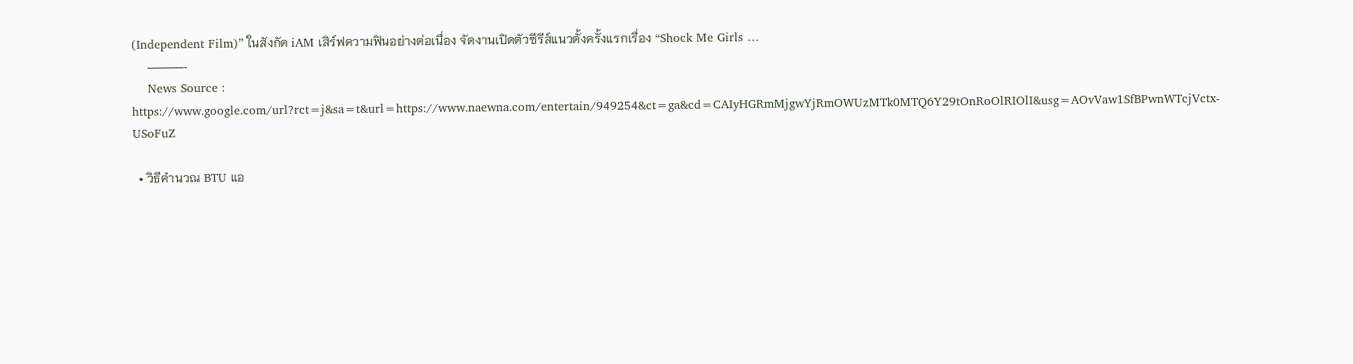(Independent Film)” ในสังกัด iAM เสิร์ฟความฟินอย่างต่อเนื่อง จัดงานเปิดตัวซีรีส์แนวตั้งครั้งแรกเรื่อง “Shock Me Girls …
    ———-
    News Source : https://www.google.com/url?rct=j&sa=t&url=https://www.naewna.com/entertain/949254&ct=ga&cd=CAIyHGRmMjgwYjRmOWUzMTk0MTQ6Y29tOnRoOlRIOlI&usg=AOvVaw1SfBPwnWTcjVctx-USoFuZ

  • วิธีคำนวณ BTU แอ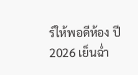ร์ให้พอดีห้อง ปี 2026 เย็นฉ่ำ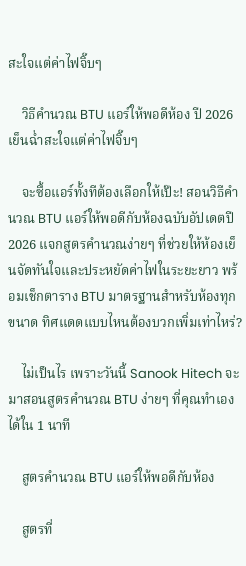สะใจแต่ค่าไฟจิ๊บๆ

    วิธีคำนวณ BTU แอร์ให้พอดีห้อง ปี 2026 เย็นฉ่ำสะใจแต่ค่าไฟจิ๊บๆ

    จะซื้อแอร์ทั้งทีต้องเลือกให้เป๊ะ! สอนวิธีคำนวณ BTU แอร์ให้พอดีกับห้องฉบับอัปเดตปี 2026 แจกสูตรคำนวณง่ายๆ ที่ช่วยให้ห้องเย็นจัดทันใจและประหยัดค่าไฟในระยะยาว พร้อมเช็กตาราง BTU มาตรฐานสำหรับห้องทุกขนาด ทิศแดดแบบไหนต้องบวกเพิ่มเท่าไหร่?

    ไม่เป็นไร เพราะวันนี้ Sanook Hitech จะมาสอนสูตรคำนวณ BTU ง่ายๆ ที่คุณทำเองได้ใน 1 นาที

    สูตรคำนวณ BTU แอร์ให้พอดีกับห้อง

    สูตรที่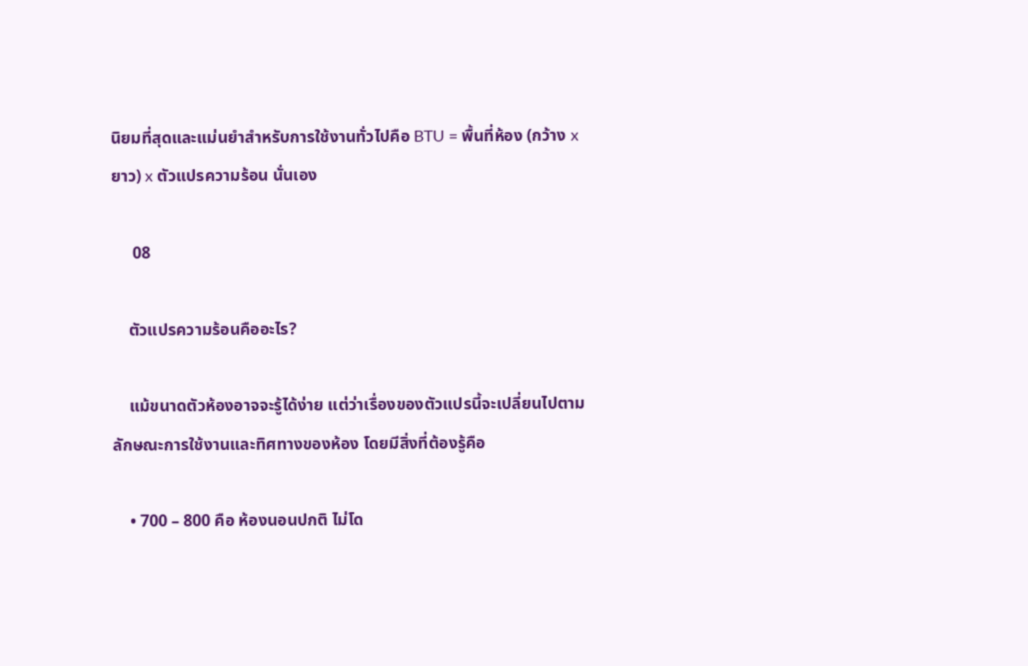นิยมที่สุดและแม่นยำสำหรับการใช้งานทั่วไปคือ BTU = พื้นที่ห้อง (กว้าง x ยาว) x ตัวแปรความร้อน นั่นเอง

     08

    ตัวแปรความร้อนคืออะไร?

    แม้ขนาดตัวห้องอาจจะรู้ได้ง่าย แต่ว่าเรื่องของตัวแปรนี้จะเปลี่ยนไปตามลักษณะการใช้งานและทิศทางของห้อง โดยมีสิ่งที่ต้องรู้คือ

    • 700 – 800 คือ ห้องนอนปกติ ไม่โด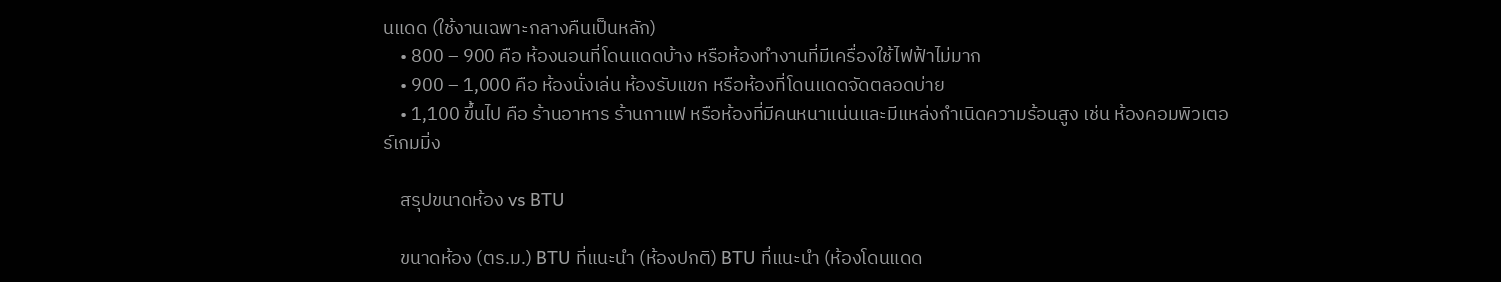นแดด (ใช้งานเฉพาะกลางคืนเป็นหลัก)
    • 800 – 900 คือ ห้องนอนที่โดนแดดบ้าง หรือห้องทำงานที่มีเครื่องใช้ไฟฟ้าไม่มาก
    • 900 – 1,000 คือ ห้องนั่งเล่น ห้องรับแขก หรือห้องที่โดนแดดจัดตลอดบ่าย
    • 1,100 ขึ้นไป คือ ร้านอาหาร ร้านกาแฟ หรือห้องที่มีคนหนาแน่นและมีแหล่งกำเนิดความร้อนสูง เช่น ห้องคอมพิวเตอร์เกมมิ่ง

    สรุปขนาดห้อง vs BTU

    ขนาดห้อง (ตร.ม.) BTU ที่แนะนำ (ห้องปกติ) BTU ที่แนะนำ (ห้องโดนแดด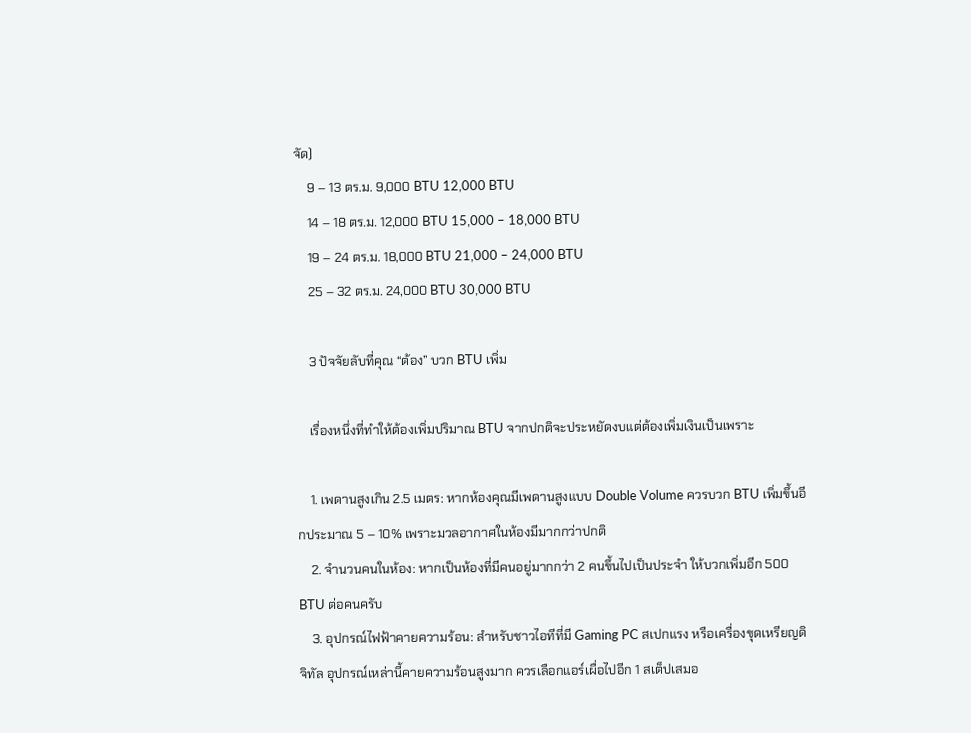จัด)
    9 – 13 ตร.ม. 9,000 BTU 12,000 BTU
    14 – 18 ตร.ม. 12,000 BTU 15,000 – 18,000 BTU
    19 – 24 ตร.ม. 18,000 BTU 21,000 – 24,000 BTU
    25 – 32 ตร.ม. 24,000 BTU 30,000 BTU

    3 ปัจจัยลับที่คุณ “ต้อง” บวก BTU เพิ่ม

    เรื่องหนึ่งที่ทำให้ต้องเพิ่มปริมาณ BTU จากปกติจะประหยัดงบแต่ต้องเพิ่มเงินเป็นเพราะ

    1. เพดานสูงเกิน 2.5 เมตร: หากห้องคุณมีเพดานสูงแบบ Double Volume ควรบวก BTU เพิ่มขึ้นอีกประมาณ 5 – 10% เพราะมวลอากาศในห้องมีมากกว่าปกติ
    2. จำนวนคนในห้อง: หากเป็นห้องที่มีคนอยู่มากกว่า 2 คนขึ้นไปเป็นประจำ ให้บวกเพิ่มอีก 500 BTU ต่อคนครับ
    3. อุปกรณ์ไฟฟ้าคายความร้อน: สำหรับชาวไอทีที่มี Gaming PC สเปกแรง หรือเครื่องขุดเหรียญดิจิทัล อุปกรณ์เหล่านี้คายความร้อนสูงมาก ควรเลือกแอร์เผื่อไปอีก 1 สเต็ปเสมอ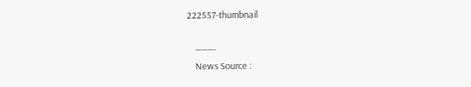222557-thumbnail

    ———-
    News Source :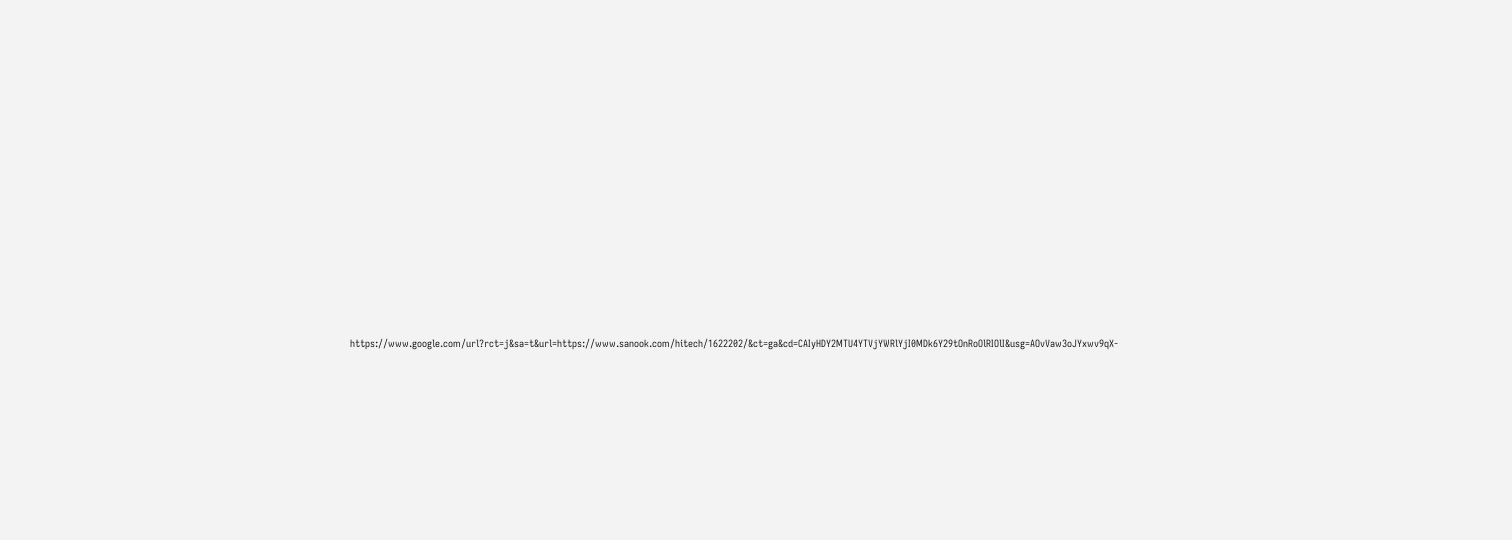https://www.google.com/url?rct=j&sa=t&url=https://www.sanook.com/hitech/1622202/&ct=ga&cd=CAIyHDY2MTU4YTVjYWRlYjI0MDk6Y29tOnRoOlRIOlI&usg=AOvVaw3oJYxwv9qX-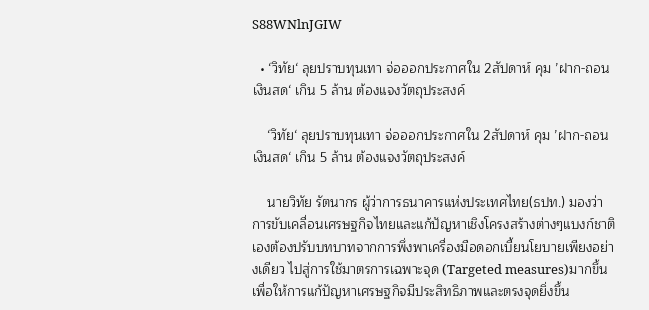S88WNlnJGIW

  • ‘วิทัย‘ ลุยปราบทุนเทา จ่อออกประกาศใน 2สัปดาห์ คุม ’ฝาก-ถอนเงินสด‘ เกิน 5 ล้าน ต้องแจงวัตถุประสงค์

    ‘วิทัย‘ ลุยปราบทุนเทา จ่อออกประกาศใน 2สัปดาห์ คุม ’ฝาก-ถอนเงินสด‘ เกิน 5 ล้าน ต้องแจงวัตถุประสงค์

    นายวิทัย รัตนากร ผู้ว่าการธนาคารแห่งประเทศไทย(ธปท.) มองว่า การขับเคลื่อนเศรษฐกิจไทยและแก้ปัญหาเชิงโครงสร้างต่างๆแบงก์ชาติเองต้องปรับบทบาทจากการพึ่งพาเครื่องมือดอกเบี้ยนโยบายเพียงอย่างเดียว ไปสู่การใช้มาตรการเฉพาะจุด (Targeted measures)มากขึ้น เพื่อให้การแก้ปัญหาเศรษฐกิจมีประสิทธิภาพและตรงจุดยิ่งขึ้น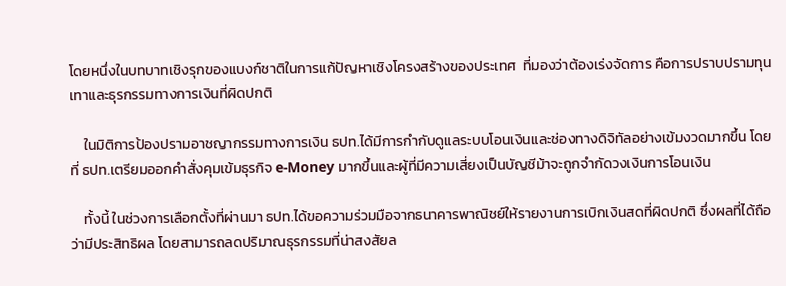โดยหนึ่งในบทบาทเชิงรุกของแบงก์ชาติในการแก้ปัญหาเชิงโครงสร้างของประเทศ  ที่มองว่าต้องเร่งจัดการ คือการปราบปรามทุนเทาและธุรกรรมทางการเงินที่ผิดปกติ

    ในมิติการป้องปรามอาชญากรรมทางการเงิน ธปท.ได้มีการกำกับดูแลระบบโอนเงินและช่องทางดิจิทัลอย่างเข้มงวดมากขึ้น โดยที่ ธปท.เตรียมออกคำสั่งคุมเข้มธุรกิจ e-Money มากขึ้นและผู้ที่มีความเสี่ยงเป็นบัญชีม้าจะถูกจำกัดวงเงินการโอนเงิน

    ทั้งนี้ ในช่วงการเลือกตั้งที่ผ่านมา ธปท.ได้ขอความร่วมมือจากธนาคารพาณิชย์ให้รายงานการเบิกเงินสดที่ผิดปกติ ซึ่งผลที่ได้ถือว่ามีประสิทธิผล โดยสามารถลดปริมาณธุรกรรมที่น่าสงสัยล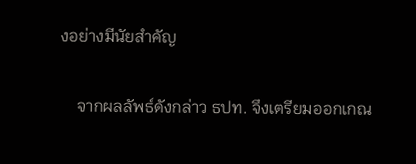งอย่างมีนัยสำคัญ

    จากผลลัพธ์ดังกล่าว ธปท. จึงเตรียมออกเกณ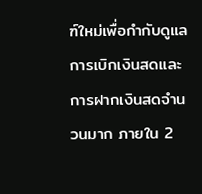ฑ์ใหม่เพื่อกำกับดูแลการเบิกเงินสดและการฝากเงินสดจำนวนมาก ภายใน 2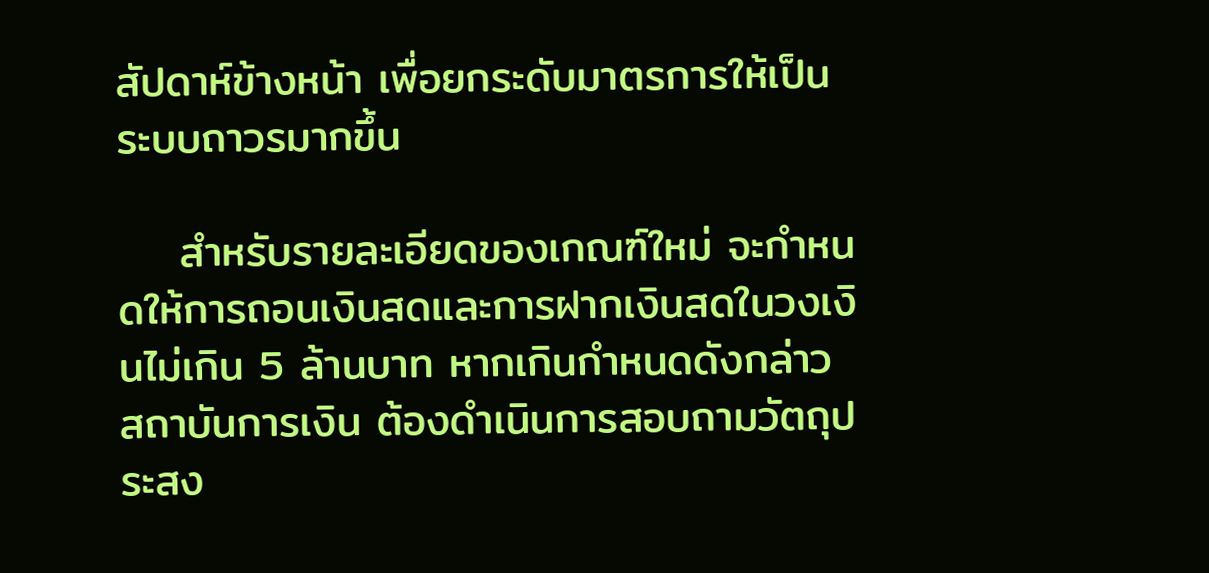สัปดาห์ข้างหน้า เพื่อยกระดับมาตรการให้เป็นระบบถาวรมากขึ้น

    สำหรับรายละเอียดของเกณฑ์ใหม่ จะกำหนดให้การถอนเงินสดและการฝากเงินสดในวงเงินไม่เกิน 5 ล้านบาท หากเกินกำหนดดังกล่าว สถาบันการเงิน ต้องดำเนินการสอบถามวัตถุประสง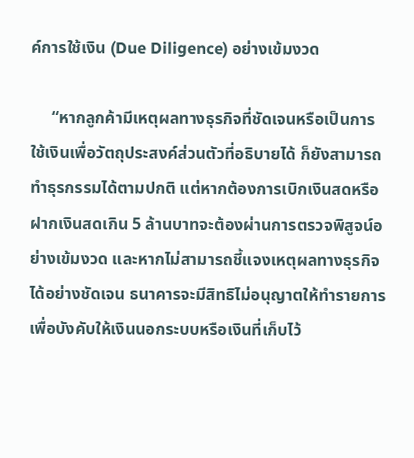ค์การใช้เงิน (Due Diligence) อย่างเข้มงวด

     “หากลูกค้ามีเหตุผลทางธุรกิจที่ชัดเจนหรือเป็นการใช้เงินเพื่อวัตถุประสงค์ส่วนตัวที่อธิบายได้ ก็ยังสามารถทำธุรกรรมได้ตามปกติ แต่หากต้องการเบิกเงินสดหรือฝากเงินสดเกิน 5 ล้านบาทจะต้องผ่านการตรวจพิสูจน์อย่างเข้มงวด และหากไม่สามารถชี้แจงเหตุผลทางธุรกิจได้อย่างชัดเจน ธนาคารจะมีสิทธิไม่อนุญาตให้ทำรายการ เพื่อบังคับให้เงินนอกระบบหรือเงินที่เก็บไว้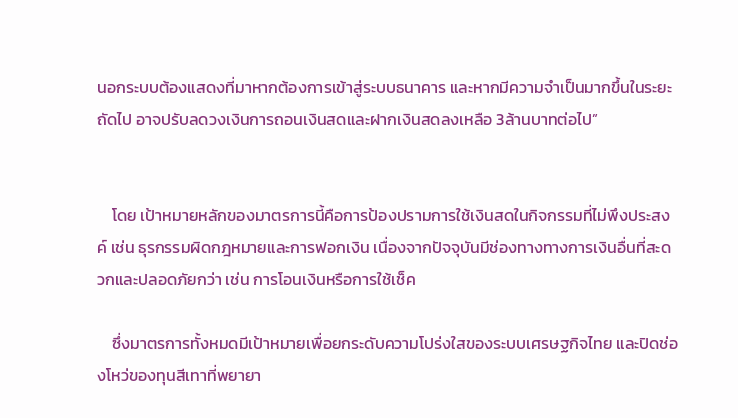นอกระบบต้องแสดงที่มาหากต้องการเข้าสู่ระบบธนาคาร และหากมีความจำเป็นมากขึ้นในระยะถัดไป อาจปรับลดวงเงินการถอนเงินสดและฝากเงินสดลงเหลือ 3ล้านบาทต่อไป”


    โดย เป้าหมายหลักของมาตรการนี้คือการป้องปรามการใช้เงินสดในกิจกรรมที่ไม่พึงประสงค์ เช่น ธุรกรรมผิดกฎหมายและการฟอกเงิน เนื่องจากปัจจุบันมีช่องทางทางการเงินอื่นที่สะดวกและปลอดภัยกว่า เช่น การโอนเงินหรือการใช้เช็ค

    ซึ่งมาตรการทั้งหมดมีเป้าหมายเพื่อยกระดับความโปร่งใสของระบบเศรษฐกิจไทย และปิดช่องโหว่ของทุนสีเทาที่พยายา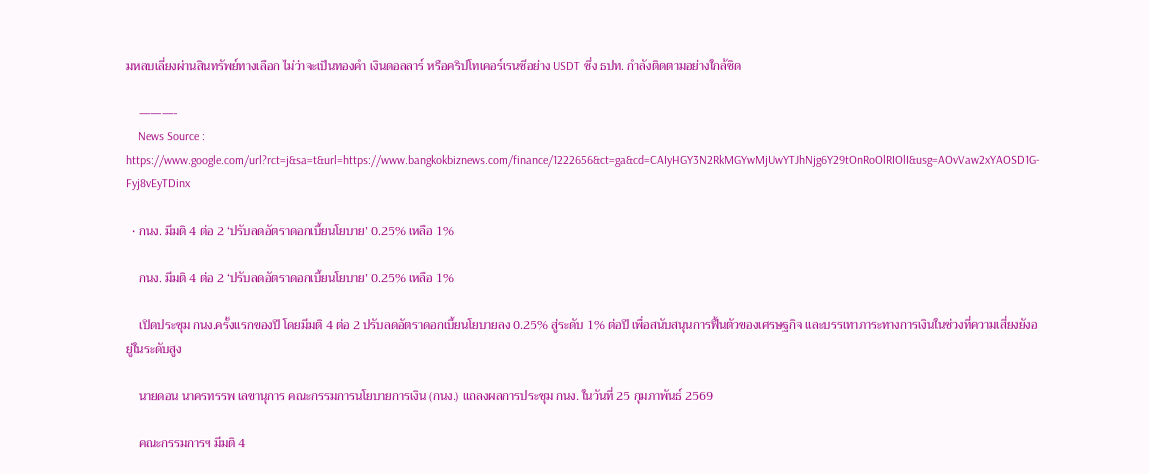มหลบเลี่ยงผ่านสินทรัพย์ทางเลือก ไม่ว่าจะเป็นทองคำ เงินดอลลาร์ หรือคริปโทเคอร์เรนซีอย่าง USDT ซึ่ง ธปท. กำลังติดตามอย่างใกล้ชิด

    ———-
    News Source : https://www.google.com/url?rct=j&sa=t&url=https://www.bangkokbiznews.com/finance/1222656&ct=ga&cd=CAIyHGY3N2RkMGYwMjUwYTJhNjg6Y29tOnRoOlRIOlI&usg=AOvVaw2xYAOSD1G-Fyj8vEyTDinx

  • กนง. มีมติ 4 ต่อ 2 ‘ปรับลดอัตราดอกเบี้ยนโยบาย’ 0.25% เหลือ 1%

    กนง. มีมติ 4 ต่อ 2 ‘ปรับลดอัตราดอกเบี้ยนโยบาย’ 0.25% เหลือ 1%

    เปิดประชุม กนง.ครั้งแรกของปี โดยมีมติ 4 ต่อ 2 ปรับลดอัตราดอกเบี้ยนโยบายลง 0.25% สู่ระดับ 1% ต่อปี เพื่อสนับสนุนการฟื้นตัวของเศรษฐกิจ และบรรเทาภาระทางการเงินในช่วงที่ความเสี่ยงยังอยู่ในระดับสูง

    นายดอน นาครทรรพ เลขานุการ คณะกรรมการนโยบายการเงิน (กนง.) แถลงผลการประชุม กนง. ในวันที่ 25 กุมภาพันธ์ 2569

    คณะกรรมการฯ มีมติ 4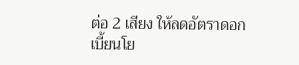ต่อ 2 เสียง ให้ลดอัตราดอกเบี้ยนโย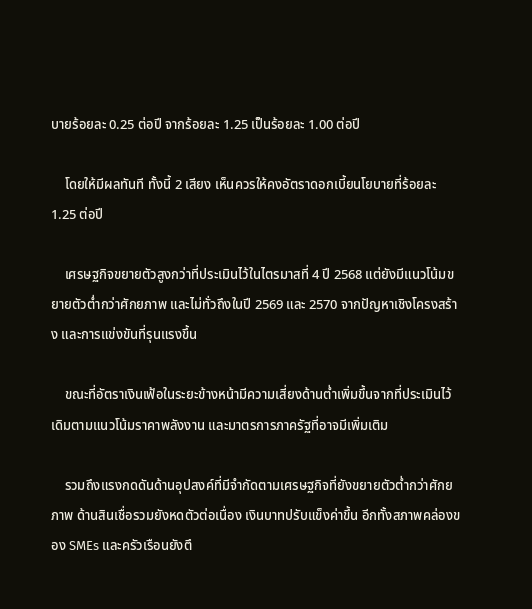บายร้อยละ 0.25 ต่อปี จากร้อยละ 1.25 เป็นร้อยละ 1.00 ต่อปี

    โดยให้มีผลทันที ทั้งนี้ 2 เสียง เห็นควรให้คงอัตราดอกเบี้ยนโยบายที่ร้อยละ 1.25 ต่อปี

    เศรษฐกิจขยายตัวสูงกว่าที่ประเมินไว้ในไตรมาสที่ 4 ปี 2568 แต่ยังมีแนวโน้มขยายตัวต่ำกว่าศักยภาพ และไม่ทั่วถึงในปี 2569 และ 2570 จากปัญหาเชิงโครงสร้าง และการแข่งขันที่รุนแรงขึ้น

    ขณะที่อัตราเงินเฟ้อในระยะข้างหน้ามีความเสี่ยงด้านต่ำเพิ่มขึ้นจากที่ประเมินไว้เดิมตามแนวโน้มราคาพลังงาน และมาตรการภาครัฐที่อาจมีเพิ่มเติม

    รวมถึงแรงกดดันด้านอุปสงค์ที่มีจำกัดตามเศรษฐกิจที่ยังขยายตัวต่ำกว่าศักยภาพ ด้านสินเชื่อรวมยังหดตัวต่อเนื่อง เงินบาทปรับแข็งค่าขึ้น อีกทั้งสภาพคล่องของ SMEs และครัวเรือนยังตึ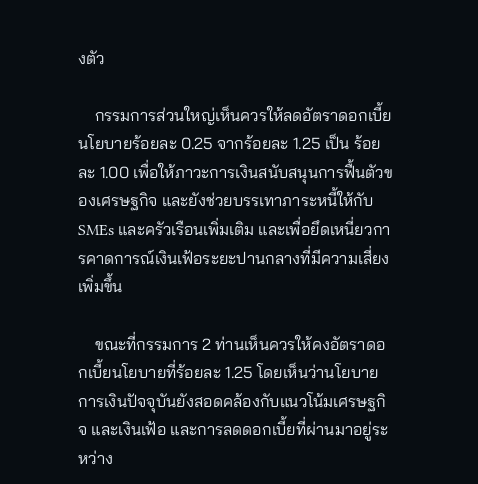งตัว

    กรรมการส่วนใหญ่เห็นควรให้ลดอัตราดอกเบี้ยนโยบายร้อยละ 0.25 จากร้อยละ 1.25 เป็น ร้อยละ 1.00 เพื่อให้ภาวะการเงินสนับสนุนการฟื้นตัวของเศรษฐกิจ และยังช่วยบรรเทาภาระหนี้ให้กับ SMEs และครัวเรือนเพิ่มเติม และเพื่อยึดเหนี่ยวการคาดการณ์เงินเฟ้อระยะปานกลางที่มีความเสี่ยงเพิ่มขึ้น

    ขณะที่กรรมการ 2 ท่านเห็นควรให้คงอัตราดอกเบี้ยนโยบายที่ร้อยละ 1.25 โดยเห็นว่านโยบายการเงินปัจจุบันยังสอดคล้องกับแนวโน้มเศรษฐกิจ และเงินเฟ้อ และการลดดอกเบี้ยที่ผ่านมาอยู่ระหว่าง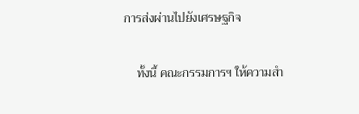การส่งผ่านไปยังเศรษฐกิจ

    ทั้งนี้ คณะกรรมการฯ ให้ความสำ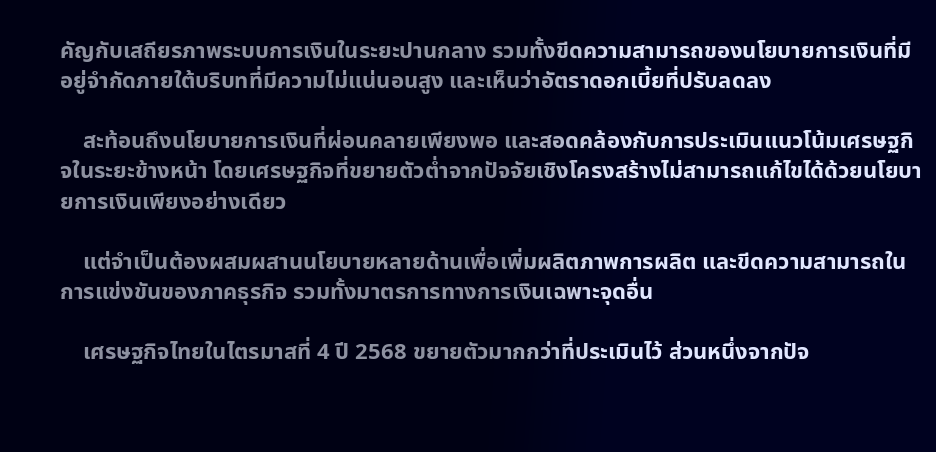คัญกับเสถียรภาพระบบการเงินในระยะปานกลาง รวมทั้งขีดความสามารถของนโยบายการเงินที่มีอยู่จำกัดภายใต้บริบทที่มีความไม่แน่นอนสูง และเห็นว่าอัตราดอกเบี้ยที่ปรับลดลง

    สะท้อนถึงนโยบายการเงินที่ผ่อนคลายเพียงพอ และสอดคล้องกับการประเมินแนวโน้มเศรษฐกิจในระยะข้างหน้า โดยเศรษฐกิจที่ขยายตัวต่ำจากปัจจัยเชิงโครงสร้างไม่สามารถแก้ไขได้ด้วยนโยบายการเงินเพียงอย่างเดียว

    แต่จำเป็นต้องผสมผสานนโยบายหลายด้านเพื่อเพิ่มผลิตภาพการผลิต และขีดความสามารถในการแข่งขันของภาคธุรกิจ รวมทั้งมาตรการทางการเงินเฉพาะจุดอื่น

    เศรษฐกิจไทยในไตรมาสที่ 4 ปี 2568 ขยายตัวมากกว่าที่ประเมินไว้ ส่วนหนึ่งจากปัจ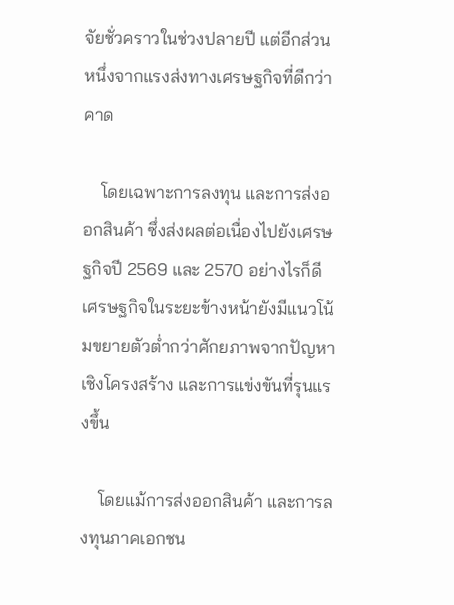จัยชั่วคราวในช่วงปลายปี แต่อีกส่วนหนึ่งจากแรงส่งทางเศรษฐกิจที่ดีกว่าคาด

    โดยเฉพาะการลงทุน และการส่งออกสินค้า ซึ่งส่งผลต่อเนื่องไปยังเศรษฐกิจปี 2569 และ 2570 อย่างไรก็ดี เศรษฐกิจในระยะข้างหน้ายังมีแนวโน้มขยายตัวต่ำกว่าศักยภาพจากปัญหาเชิงโครงสร้าง และการแข่งขันที่รุนแรงขึ้น

    โดยแม้การส่งออกสินค้า และการลงทุนภาคเอกชน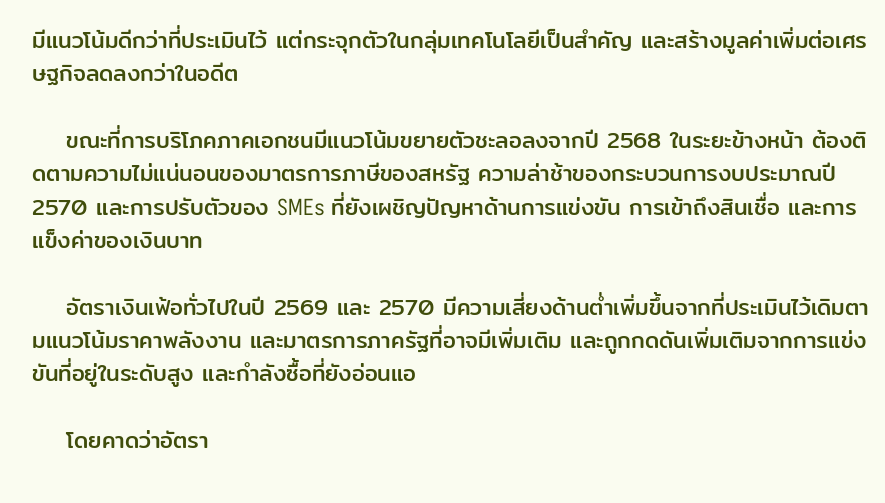มีแนวโน้มดีกว่าที่ประเมินไว้ แต่กระจุกตัวในกลุ่มเทคโนโลยีเป็นสำคัญ และสร้างมูลค่าเพิ่มต่อเศรษฐกิจลดลงกว่าในอดีต

    ขณะที่การบริโภคภาคเอกชนมีแนวโน้มขยายตัวชะลอลงจากปี 2568 ในระยะข้างหน้า ต้องติดตามความไม่แน่นอนของมาตรการภาษีของสหรัฐ ความล่าช้าของกระบวนการงบประมาณปี 2570 และการปรับตัวของ SMEs ที่ยังเผชิญปัญหาด้านการแข่งขัน การเข้าถึงสินเชื่อ และการแข็งค่าของเงินบาท

    อัตราเงินเฟ้อทั่วไปในปี 2569 และ 2570 มีความเสี่ยงด้านต่ำเพิ่มขึ้นจากที่ประเมินไว้เดิมตามแนวโน้มราคาพลังงาน และมาตรการภาครัฐที่อาจมีเพิ่มเติม และถูกกดดันเพิ่มเติมจากการแข่งขันที่อยู่ในระดับสูง และกำลังซื้อที่ยังอ่อนแอ

    โดยคาดว่าอัตรา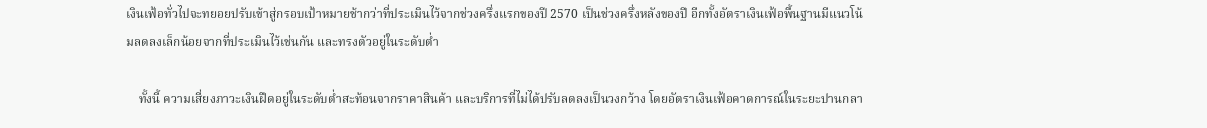เงินเฟ้อทั่วไปจะทยอยปรับเข้าสู่กรอบเป้าหมายช้ากว่าที่ประเมินไว้จากช่วงครึ่งแรกของปี 2570 เป็นช่วงครึ่งหลังของปี อีกทั้งอัตราเงินเฟ้อพื้นฐานมีแนวโน้มลดลงเล็กน้อยจากที่ประเมินไว้เช่นกัน และทรงตัวอยู่ในระดับต่ำ

    ทั้งนี้ ความเสี่ยงภาวะเงินฝืดอยู่ในระดับต่ำสะท้อนจากราคาสินค้า และบริการที่ไม่ได้ปรับลดลงเป็นวงกว้าง โดยอัตราเงินเฟ้อคาดการณ์ในระยะปานกลา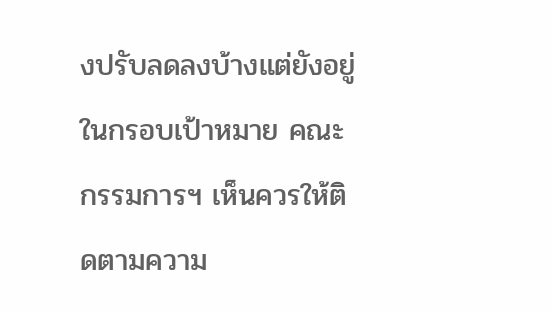งปรับลดลงบ้างแต่ยังอยู่ในกรอบเป้าหมาย คณะกรรมการฯ เห็นควรให้ติดตามความ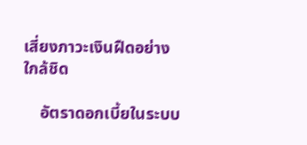เสี่ยงภาวะเงินฝืดอย่างใกล้ชิด

    อัตราดอกเบี้ยในระบบ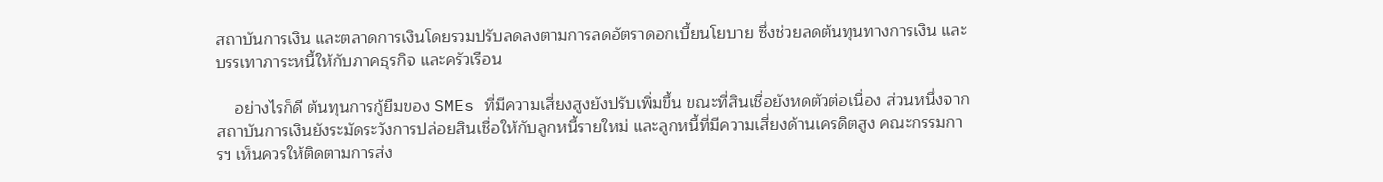สถาบันการเงิน และตลาดการเงินโดยรวมปรับลดลงตามการลดอัตราดอกเบี้ยนโยบาย ซึ่งช่วยลดต้นทุนทางการเงิน และบรรเทาภาระหนี้ให้กับภาคธุรกิจ และครัวเรือน

    อย่างไรก็ดี ต้นทุนการกู้ยืมของ SMEs ที่มีความเสี่ยงสูงยังปรับเพิ่มขึ้น ขณะที่สินเชื่อยังหดตัวต่อเนื่อง ส่วนหนึ่งจากสถาบันการเงินยังระมัดระวังการปล่อยสินเชื่อให้กับลูกหนี้รายใหม่ และลูกหนี้ที่มีความเสี่ยงด้านเครดิตสูง คณะกรรมการฯ เห็นควรให้ติดตามการส่ง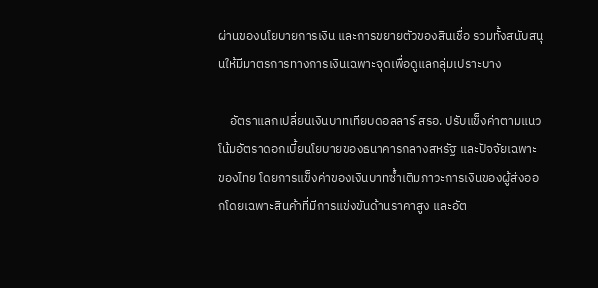ผ่านของนโยบายการเงิน และการขยายตัวของสินเชื่อ รวมทั้งสนับสนุนให้มีมาตรการทางการเงินเฉพาะจุดเพื่อดูแลกลุ่มเปราะบาง

    อัตราแลกเปลี่ยนเงินบาทเทียบดอลลาร์ สรอ. ปรับแข็งค่าตามแนวโน้มอัตราดอกเบี้ยนโยบายของธนาคารกลางสหรัฐ และปัจจัยเฉพาะของไทย โดยการแข็งค่าของเงินบาทซ้ำเติมภาวะการเงินของผู้ส่งออกโดยเฉพาะสินค้าที่มีการแข่งขันด้านราคาสูง และอัต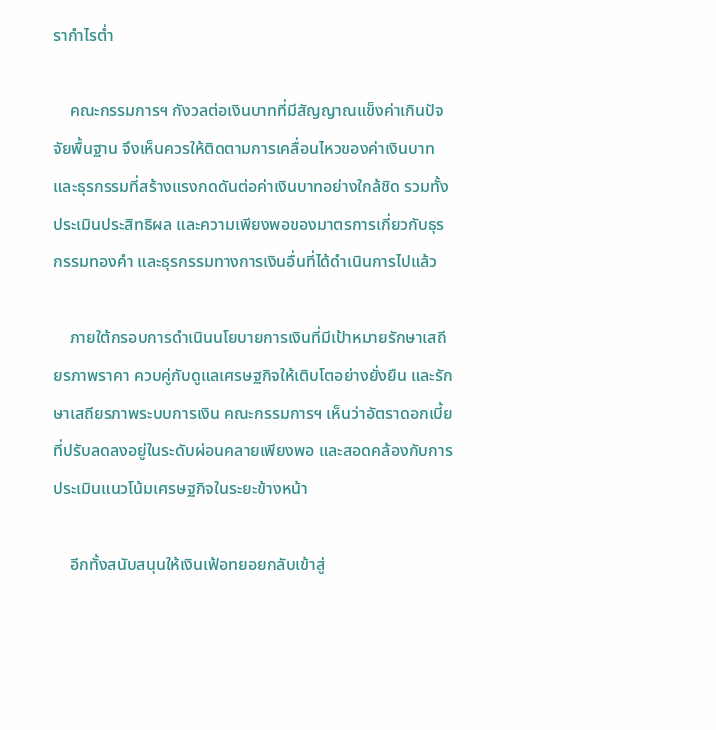รากำไรต่ำ

    คณะกรรมการฯ กังวลต่อเงินบาทที่มีสัญญาณแข็งค่าเกินปัจจัยพื้นฐาน จึงเห็นควรให้ติดตามการเคลื่อนไหวของค่าเงินบาท และธุรกรรมที่สร้างแรงกดดันต่อค่าเงินบาทอย่างใกล้ชิด รวมทั้งประเมินประสิทธิผล และความเพียงพอของมาตรการเกี่ยวกับธุรกรรมทองคำ และธุรกรรมทางการเงินอื่นที่ได้ดำเนินการไปแล้ว

    ภายใต้กรอบการดำเนินนโยบายการเงินที่มีเป้าหมายรักษาเสถียรภาพราคา ควบคู่กับดูแลเศรษฐกิจให้เติบโตอย่างยั่งยืน และรักษาเสถียรภาพระบบการเงิน คณะกรรมการฯ เห็นว่าอัตราดอกเบี้ยที่ปรับลดลงอยู่ในระดับผ่อนคลายเพียงพอ และสอดคล้องกับการประเมินแนวโน้มเศรษฐกิจในระยะข้างหน้า

    อีกทั้งสนับสนุนให้เงินเฟ้อทยอยกลับเข้าสู่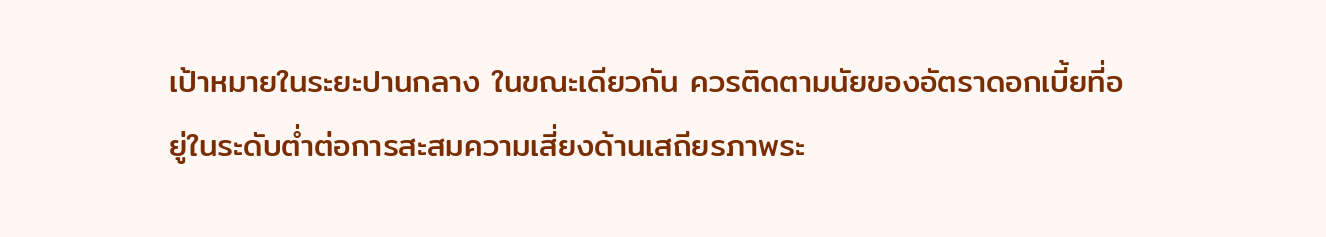เป้าหมายในระยะปานกลาง ในขณะเดียวกัน ควรติดตามนัยของอัตราดอกเบี้ยที่อยู่ในระดับต่ำต่อการสะสมความเสี่ยงด้านเสถียรภาพระ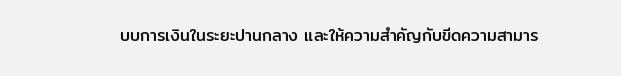บบการเงินในระยะปานกลาง และให้ความสำคัญกับขีดความสามาร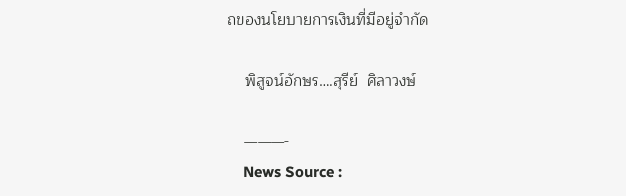ถของนโยบายการเงินที่มีอยู่จำกัด

    พิสูจน์อักษร….สุรีย์  ศิลาวงษ์

    ———-
    News Source :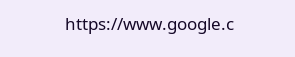https://www.google.c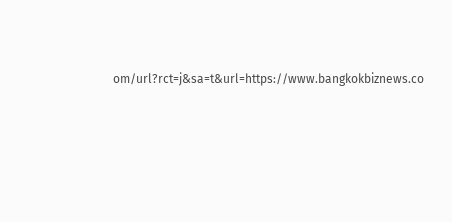om/url?rct=j&sa=t&url=https://www.bangkokbiznews.co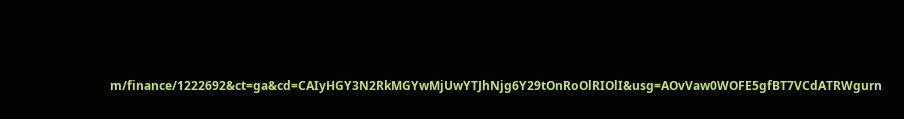m/finance/1222692&ct=ga&cd=CAIyHGY3N2RkMGYwMjUwYTJhNjg6Y29tOnRoOlRIOlI&usg=AOvVaw0WOFE5gfBT7VCdATRWgurn